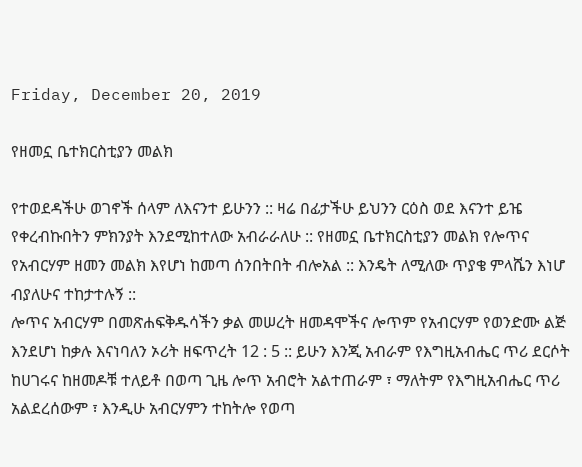Friday, December 20, 2019

የዘመኗ ቤተክርስቲያን መልክ

የተወደዳችሁ ወገኖች ሰላም ለእናንተ ይሁንን :: ዛሬ በፊታችሁ ይህንን ርዕስ ወደ እናንተ ይዤ የቀረብኩበትን ምክንያት እንደሚከተለው አብራራለሁ :: የዘመኗ ቤተክርስቲያን መልክ የሎጥና የአብርሃም ዘመን መልክ እየሆነ ከመጣ ሰንበትበት ብሎአል :: እንዴት ለሚለው ጥያቄ ምላሼን እነሆ ብያለሁና ተከታተሉኝ ::
ሎጥና አብርሃም በመጽሐፍቅዱሳችን ቃል መሠረት ዘመዳሞችና ሎጥም የአብርሃም የወንድሙ ልጅ እንደሆነ ከቃሉ እናነባለን ኦሪት ዘፍጥረት 12 : 5 :: ይሁን እንጂ አብራም የእግዚአብሔር ጥሪ ደርሶት ከሀገሩና ከዘመዶቹ ተለይቶ በወጣ ጊዜ ሎጥ አብሮት አልተጠራም ፣ ማለትም የእግዚአብሔር ጥሪ አልደረሰውም ፣ እንዲሁ አብርሃምን ተከትሎ የወጣ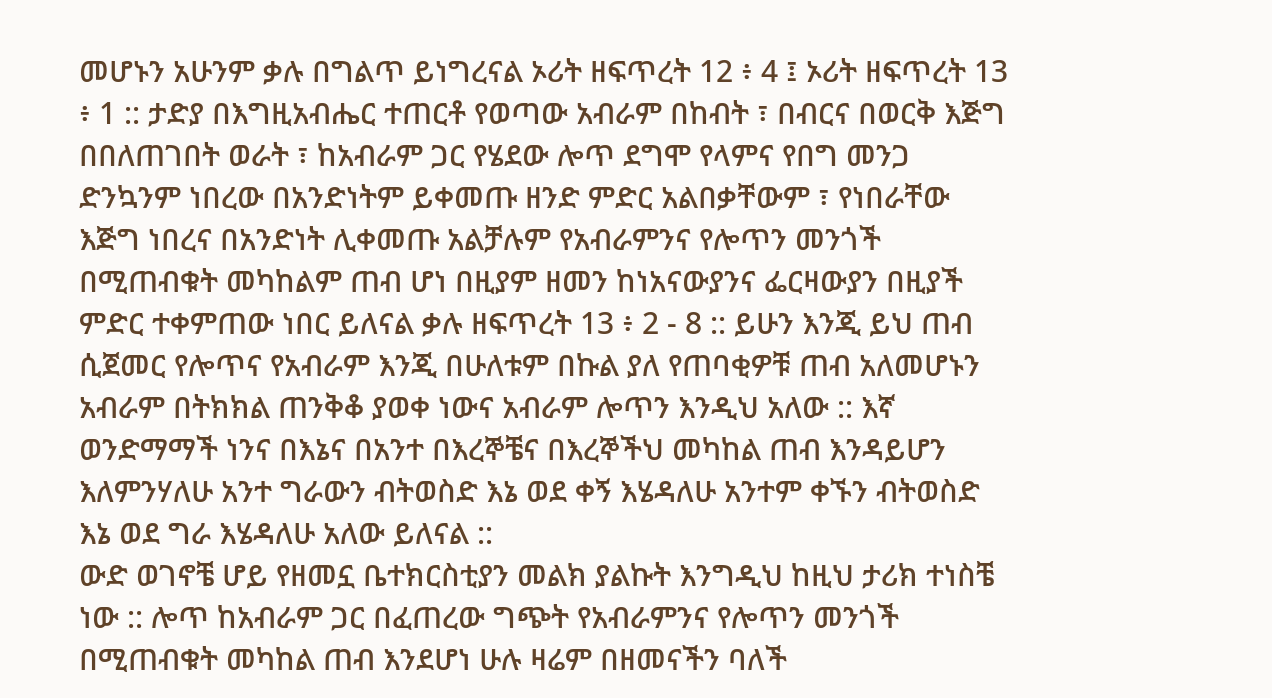መሆኑን አሁንም ቃሉ በግልጥ ይነግረናል ኦሪት ዘፍጥረት 12 ፥ 4 ፤ ኦሪት ዘፍጥረት 13 ፥ 1 :: ታድያ በእግዚአብሔር ተጠርቶ የወጣው አብራም በከብት ፣ በብርና በወርቅ እጅግ በበለጠገበት ወራት ፣ ከአብራም ጋር የሄደው ሎጥ ደግሞ የላምና የበግ መንጋ ድንኳንም ነበረው በአንድነትም ይቀመጡ ዘንድ ምድር አልበቃቸውም ፣ የነበራቸው እጅግ ነበረና በአንድነት ሊቀመጡ አልቻሉም የአብራምንና የሎጥን መንጎች በሚጠብቁት መካከልም ጠብ ሆነ በዚያም ዘመን ከነአናውያንና ፌርዛውያን በዚያች ምድር ተቀምጠው ነበር ይለናል ቃሉ ዘፍጥረት 13 ፥ 2 - 8 :: ይሁን እንጂ ይህ ጠብ ሲጀመር የሎጥና የአብራም እንጂ በሁለቱም በኩል ያለ የጠባቂዎቹ ጠብ አለመሆኑን አብራም በትክክል ጠንቅቆ ያወቀ ነውና አብራም ሎጥን እንዲህ አለው :: እኛ ወንድማማች ነንና በእኔና በአንተ በእረኞቼና በእረኞችህ መካከል ጠብ እንዳይሆን እለምንሃለሁ አንተ ግራውን ብትወስድ እኔ ወደ ቀኝ እሄዳለሁ አንተም ቀኙን ብትወስድ እኔ ወደ ግራ እሄዳለሁ አለው ይለናል ::
ውድ ወገኖቼ ሆይ የዘመኗ ቤተክርስቲያን መልክ ያልኩት እንግዲህ ከዚህ ታሪክ ተነስቼ ነው :: ሎጥ ከአብራም ጋር በፈጠረው ግጭት የአብራምንና የሎጥን መንጎች በሚጠብቁት መካከል ጠብ እንደሆነ ሁሉ ዛሬም በዘመናችን ባለች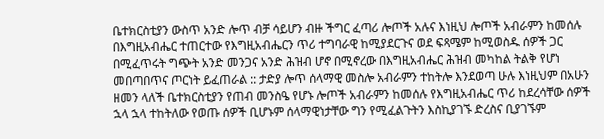ቤተክርስቲያን ውስጥ አንድ ሎጥ ብቻ ሳይሆን ብዙ ችግር ፈጣሪ ሎጦች አሉና እነዚህ ሎጦች አብራምን ከመሰሉ በእግዚአብሔር ተጠርተው የእግዚአብሔርን ጥሪ ተግባራዊ ከሚያደርጉና ወደ ፍጻሜም ከሚወስዱ ሰዎች ጋር በሚፈጥሩት ግጭት አንድ መንጋና አንድ ሕዝብ ሆኖ በሚኖረው በእግዚአብሔር ሕዝብ መካከል ትልቅ የሆነ መበጣበጥና ጦርነት ይፈጠራል :: ታድያ ሎጥ ሰላማዊ መስሎ አብራምን ተከትሎ እንደወጣ ሁሉ እነዚህም በአሁን ዘመን ላለች ቤተክርስቲያን የጠብ መንስዔ የሆኑ ሎጦች አብራምን ከመሰሉ የእግዚአብሔር ጥሪ ከደረሳቸው ሰዎች ኋላ ኋላ ተከትለው የወጡ ሰዎች ቢሆኑም ሰላማዊነታቸው ግን የሚፈልጉትን እስኪያገኙ ድረስና ቢያገኙም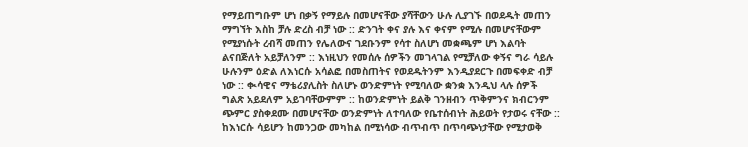የማይጠግቡም ሆነ በቃኝ የማይሉ በመሆናቸው ያሻቸውን ሁሉ ሊያገኙ በወደዱት መጠን ማግኘት እስከ ቻሉ ድረስ ብቻ ነው :: ድንገት ቀና ያሉ እና ቀናም የሚሉ በመሆናቸውም የሚያነሱት ረብሻ መጠን የሌለውና ገደቡንም የሳተ ስለሆነ መቋጫም ሆነ እልባት ልናበጅለት አይቻለንም :: እነዚህን የመሰሉ ሰዎችን መገላገል የሚቻለው ቀኝና ግራ ሳይሉ ሁሉንም ዕድል ለእነርሱ አሳልፎ በመስጠትና የወደዱትንም እንዲያደርጉ በመፍቀድ ብቻ ነው :: ቊሳዊና ማቴሪያሊስት ስለሆኑ ወንድምነት የሚባለው ቋንቋ እንዲህ ላሉ ሰዎች ግልጽ አይደለም አይገባቸውምም :: ከወንድምነት ይልቅ ገንዘብን ጥቅምንና ክብርንም ጭምር ያስቀደሙ በመሆናቸው ወንድምነት ለተባለው የቤተሰብነት ሕይወት የታወሩ ናቸው :: ከእነርሱ ሳይሆን ከመንጋው መካከል በሚነሳው ብጥብጥ በጥባጭነታቸው የሚታወቅ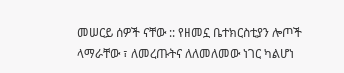መሠርይ ሰዎች ናቸው :: የዘመኗ ቤተክርስቲያን ሎጦች ላማራቸው ፣ ለመረጡትና ለለመለመው ነገር ካልሆነ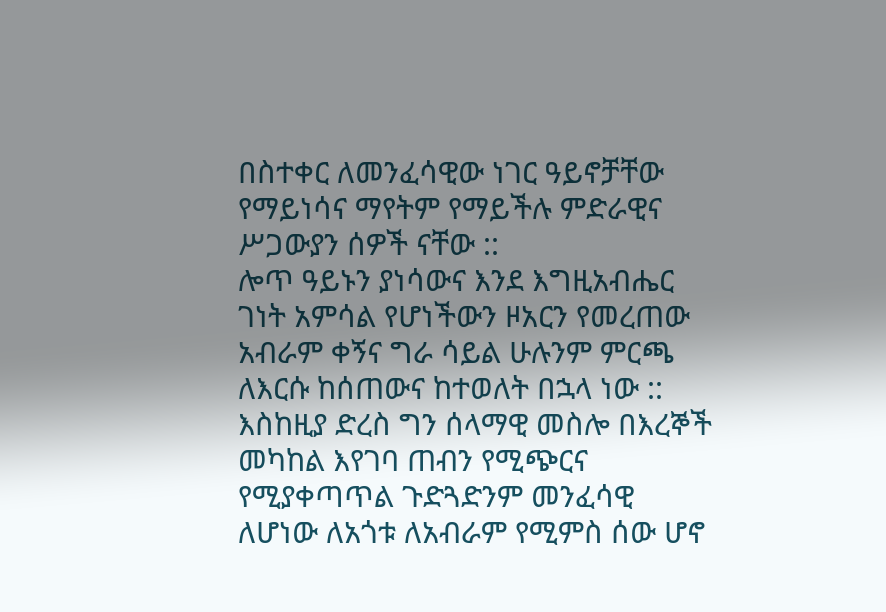በስተቀር ለመንፈሳዊው ነገር ዓይኖቻቸው የማይነሳና ማየትም የማይችሉ ምድራዊና ሥጋውያን ሰዎች ናቸው ::
ሎጥ ዓይኑን ያነሳውና እንደ እግዚአብሔር ገነት አምሳል የሆነችውን ዞአርን የመረጠው አብራም ቀኝና ግራ ሳይል ሁሉንም ምርጫ ለእርሱ ከሰጠውና ከተወለት በኋላ ነው :: እስከዚያ ድረስ ግን ሰላማዊ መስሎ በእረኞች መካከል እየገባ ጠብን የሚጭርና የሚያቀጣጥል ጉድጓድንም መንፈሳዊ ለሆነው ለአጎቱ ለአብራም የሚምስ ሰው ሆኖ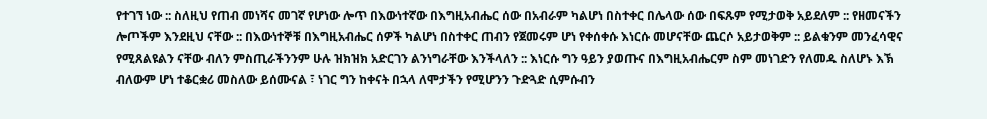የተገኘ ነው :: ስለዚህ የጠብ መነሻና መገኛ የሆነው ሎጥ በእውነተኛው በእግዚአብሔር ሰው በአብራም ካልሆነ በስተቀር በሌላው ሰው በፍጹም የሚታወቅ አይደለም :: የዘመናችን ሎጦችም እንደዚህ ናቸው :: በእውነተኞቹ በእግዚአብሔር ሰዎች ካልሆነ በስተቀር ጠብን የጀመሩም ሆነ የቀሰቀሱ እነርሱ መሆናቸው ጨርሶ አይታወቅም :: ይልቁንም መንፈሳዊና የሚጸልዩልን ናቸው ብለን ምስጢራችንንም ሁሉ ዝክዝክ አድርገን ልንነግራቸው እንችላለን :: እነርሱ ግን ዓይን ያወጡና በእግዚአብሔርም ስም መነገድን የለመዱ ስለሆኑ እኽ ብለውም ሆነ ተቆርቋሪ መስለው ይሰሙናል ፣ ነገር ግን ከቀናት በኋላ ለሞታችን የሚሆንን ጉድጓድ ሲምሱብን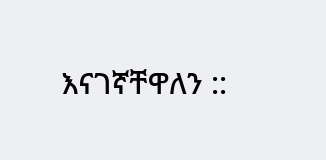እናገኛቸዋለን ::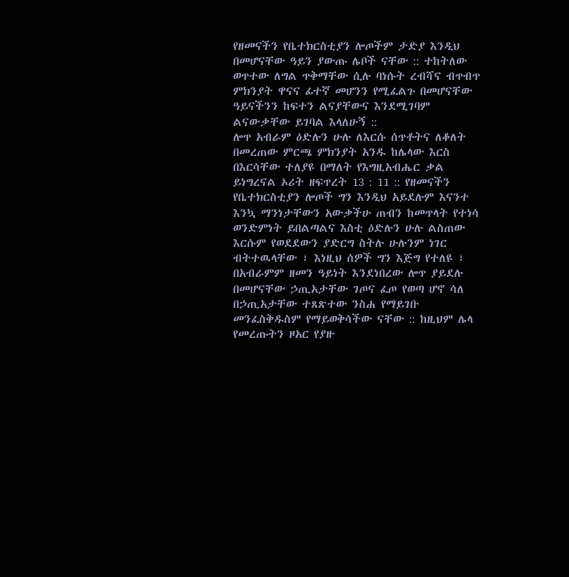የዘመናችን የቤተክርስቲያን ሎጦችም ታድያ እንዲህ በመሆናቸው ዓይን ያውጡ ሌቦች ናቸው :: ተከትለው ወጥተው ለግል ጥቅማቸው ሲሉ ባነሱት ረብሻና ብጥብጥ ምክንያት ዋናና ፊተኛ መሆንን የሚፈልጉ በመሆናቸው ዓይናችንን ከፍተን ልናያቸውና እንደሚገባም ልናውቃቸው ይገባል እላለሁኝ ::
ሎጥ አብራም ዕድሉን ሁሉ ለእርሱ ሰጥቶትና ለቆለት በመረጠው ምርጫ ምክንያት አንዱ ከሌላው እርስ በእርሳቸው ተለያዩ በማለት የእግዚአብሔር ቃል ይነግረናል ኦሪት ዘፍጥረት 13 : 11 :: የዘመናችን የቤተክርስቲያን ሎጦች ግን እንዲህ አይደሉም እናንተ እንኳ ማንነታቸውን አውቃችሁ ጠብን ከመጥላት የተነሳ ወንድምነት ይበልጣልና እስቲ ዕድሉን ሁሉ ልስጠው እርሱም የወደደውን ያድርግ ስትሉ ሁሉንም ነገር ብትተዉላቸው ፣ እነዚህ ሰዎች ግን እጅግ የተለዩ ፣ በአብራምም ዘመን ዓይነት እንደነበረው ሎጥ ያይደሉ በመሆናቸው ኃጢአታቸው ገጦና ፈጦ የወጣ ሆኖ ሳለ በኃጢአታቸው ተጸጽተው ንስሐ የማይገቡ መንፈስቅዱስም የማይወቅሳችው ናቸው :: ከዚህም ሌላ የመረጡትን ዞአር የያዙ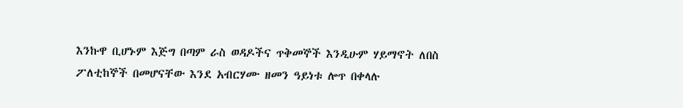እንኩዋ ቢሆኑም እጅግ በጣም ራስ ወዳዶችና ጥቅመኞች እንዲሁም ሃይማኖት ለበስ ፖለቲከኞች በመሆናቸው እንደ አብርሃሙ ዘመን ዓይነቱ ሎጥ በቀላሉ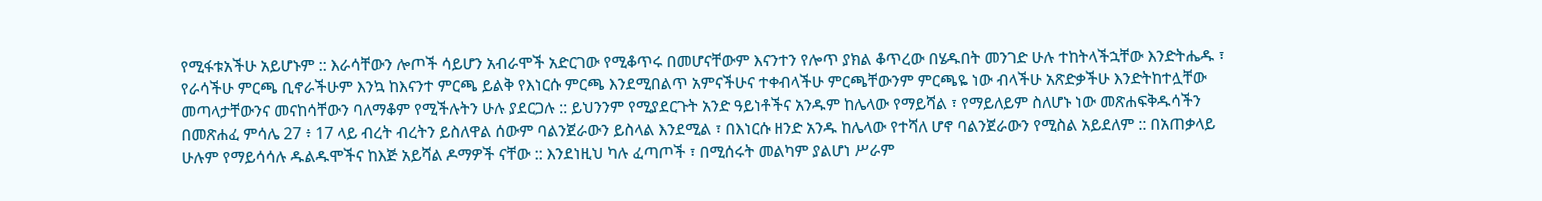የሚፋቱአችሁ አይሆኑም :: እራሳቸውን ሎጦች ሳይሆን አብራሞች አድርገው የሚቆጥሩ በመሆናቸውም እናንተን የሎጥ ያክል ቆጥረው በሄዱበት መንገድ ሁሉ ተከትላችኋቸው እንድትሔዱ ፣ የራሳችሁ ምርጫ ቢኖራችሁም እንኳ ከእናንተ ምርጫ ይልቅ የእነርሱ ምርጫ እንደሚበልጥ አምናችሁና ተቀብላችሁ ምርጫቸውንም ምርጫዬ ነው ብላችሁ አጽድቃችሁ እንድትከተሏቸው መጣላታቸውንና መናከሳቸውን ባለማቆም የሚችሉትን ሁሉ ያደርጋሉ :: ይህንንም የሚያደርጉት አንድ ዓይነቶችና አንዱም ከሌላው የማይሻል ፣ የማይለይም ስለሆኑ ነው መጽሐፍቅዱሳችን በመጽሐፈ ምሳሌ 27 ፥ 17 ላይ ብረት ብረትን ይስለዋል ሰውም ባልንጀራውን ይስላል እንደሚል ፣ በእነርሱ ዘንድ አንዱ ከሌላው የተሻለ ሆኖ ባልንጀራውን የሚስል አይደለም :: በአጠቃላይ ሁሉም የማይሳሳሉ ዱልዱሞችና ከእጅ አይሻል ዶማዎች ናቸው :: እንደነዚህ ካሉ ፈጣጦች ፣ በሚሰሩት መልካም ያልሆነ ሥራም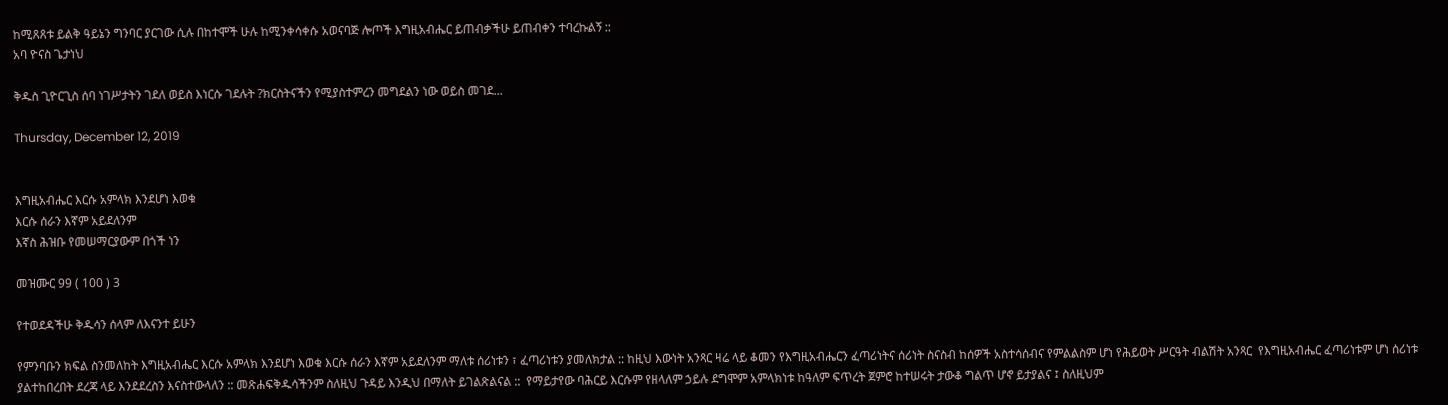ከሚጸጸቱ ይልቅ ዓይኔን ግንባር ያርገው ሲሉ በከተሞች ሁሉ ከሚንቀሳቀሱ አወናባጅ ሎጦች እግዚአብሔር ይጠብቃችሁ ይጠብቀን ተባረኩልኝ ::
አባ ዮናስ ጌታነህ

ቅዱስ ጊዮርጊስ ሰባ ነገሥታትን ገደለ ወይስ እነርሱ ገደሉት ?ክርስትናችን የሚያስተምረን መግደልን ነው ወይስ መገደ...

Thursday, December 12, 2019


እግዚአብሔር እርሱ አምላክ እንደሆነ እወቁ
እርሱ ሰራን እኛም አይደለንም
እኛስ ሕዝቡ የመሠማርያውም በጎች ነን

መዝሙር 99 ( 100 ) 3

የተወደዳችሁ ቅዱሳን ሰላም ለእናንተ ይሁን

የምንባቡን ክፍል ስንመለከት እግዚአብሔር እርሱ አምላክ እንደሆነ እወቁ እርሱ ሰራን እኛም አይደለንም ማለቱ ሰሪነቱን ፣ ፈጣሪነቱን ያመለክታል :: ከዚህ እውነት አንጻር ዛሬ ላይ ቆመን የእግዚአብሔርን ፈጣሪነትና ሰሪነት ስናስብ ከሰዎች አስተሳሰብና የምልልስም ሆነ የሕይወት ሥርዓት ብልሽት አንጻር  የእግዚአብሔር ፈጣሪነቱም ሆነ ሰሪነቱ ያልተከበረበት ደረጃ ላይ እንደደረስን እናስተውላለን :: መጽሐፍቅዱሳችንም ስለዚህ ጉዳይ እንዲህ በማለት ይገልጽልናል ::  የማይታየው ባሕርይ እርሱም የዘላለም ኃይሉ ደግሞም አምላክነቱ ከዓለም ፍጥረት ጀምሮ ከተሠሩት ታውቆ ግልጥ ሆኖ ይታያልና ፤ ስለዚህም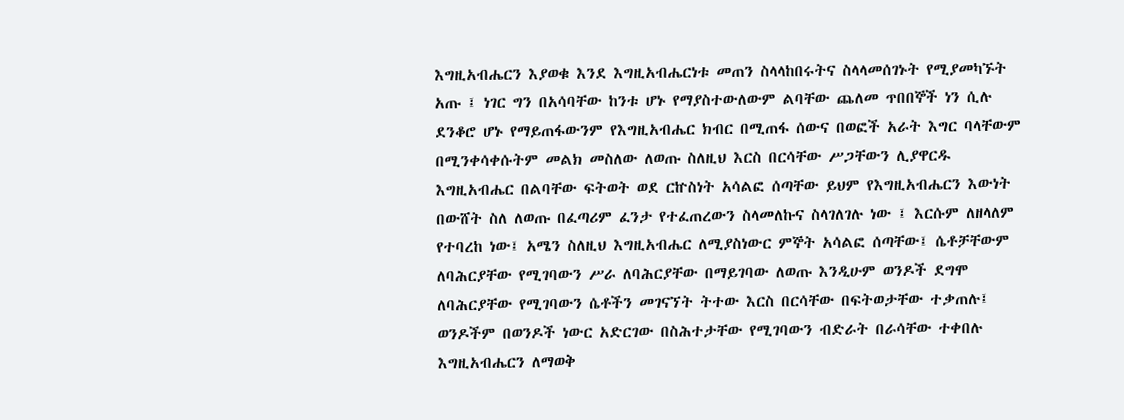እግዚአብሔርን እያወቁ እንደ እግዚአብሔርነቱ መጠን ስላላከበሩትና ስላላመሰገኑት የሚያመካኙት አጡ ፤ ነገር ግን በአሳባቸው ከንቱ ሆኑ የማያስተውለውም ልባቸው ጨለመ ጥበበኞች ነን ሲሉ ደንቆሮ ሆኑ የማይጠፋውንም የእግዚአብሔር ክብር በሚጠፋ ሰውና በወፎች አራት እግር ባላቸውም በሚንቀሳቀሱትም መልክ መስለው ለወጡ ስለዚህ እርስ በርሳቸው ሥጋቸውን ሊያዋርዱ እግዚአብሔር በልባቸው ፍትወት ወደ ርኵስነት አሳልፎ ሰጣቸው ይህም የእግዚአብሔርን እውነት በውሸት ስለ ለወጡ በፈጣሪም ፈንታ የተፈጠረውን ስላመለኩና ስላገለገሉ ነው ፤ እርሱም ለዘላለም የተባረከ ነው፤ አሜን ስለዚህ እግዚአብሔር ለሚያስነውር ምኞት አሳልፎ ሰጣቸው፤ ሴቶቻቸውም ለባሕርያቸው የሚገባውን ሥራ ለባሕርያቸው በማይገባው ለወጡ እንዲሁም ወንዶች ደግሞ ለባሕርያቸው የሚገባውን ሴቶችን መገናኘት ትተው እርስ በርሳቸው በፍትወታቸው ተቃጠሉ፤ ወንዶችም በወንዶች ነውር አድርገው በስሕተታቸው የሚገባውን ብድራት በራሳቸው ተቀበሉ እግዚአብሔርን ለማወቅ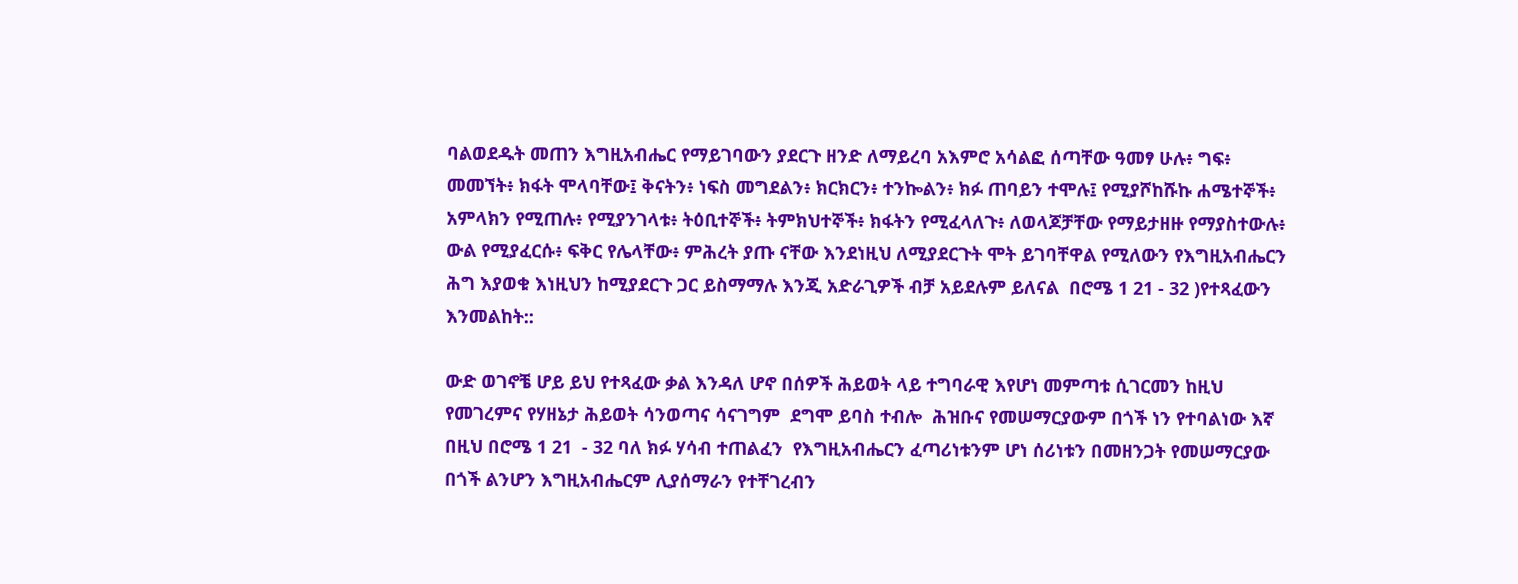ባልወደዱት መጠን እግዚአብሔር የማይገባውን ያደርጉ ዘንድ ለማይረባ አእምሮ አሳልፎ ሰጣቸው ዓመፃ ሁሉ፥ ግፍ፥ መመኘት፥ ክፋት ሞላባቸው፤ ቅናትን፥ ነፍስ መግደልን፥ ክርክርን፥ ተንኰልን፥ ክፉ ጠባይን ተሞሉ፤ የሚያሾከሹኩ ሐሜተኞች፥ አምላክን የሚጠሉ፥ የሚያንገላቱ፥ ትዕቢተኞች፥ ትምክህተኞች፥ ክፋትን የሚፈላለጉ፥ ለወላጆቻቸው የማይታዘዙ የማያስተውሉ፥ ውል የሚያፈርሱ፥ ፍቅር የሌላቸው፥ ምሕረት ያጡ ናቸው እንደነዚህ ለሚያደርጉት ሞት ይገባቸዋል የሚለውን የእግዚአብሔርን ሕግ እያወቁ እነዚህን ከሚያደርጉ ጋር ይስማማሉ እንጂ አድራጊዎች ብቻ አይደሉም ይለናል  በሮሜ 1 21 - 32 )የተጻፈውን እንመልከት::

ውድ ወገኖቼ ሆይ ይህ የተጻፈው ቃል እንዳለ ሆኖ በሰዎች ሕይወት ላይ ተግባራዊ እየሆነ መምጣቱ ሲገርመን ከዚህ የመገረምና የሃዘኔታ ሕይወት ሳንወጣና ሳናገግም  ደግሞ ይባስ ተብሎ  ሕዝቡና የመሠማርያውም በጎች ነን የተባልነው እኛ  በዚህ በሮሜ 1 21  - 32 ባለ ክፉ ሃሳብ ተጠልፈን  የእግዚአብሔርን ፈጣሪነቱንም ሆነ ሰሪነቱን በመዘንጋት የመሠማርያው በጎች ልንሆን እግዚአብሔርም ሊያሰማራን የተቸገረብን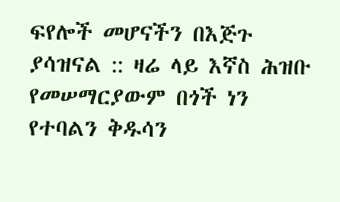ፍየሎች መሆናችን በእጅጉ ያሳዝናል :: ዛሬ ላይ እኛስ ሕዝቡ የመሠማርያውም በጎች ነን የተባልን ቅዱሳን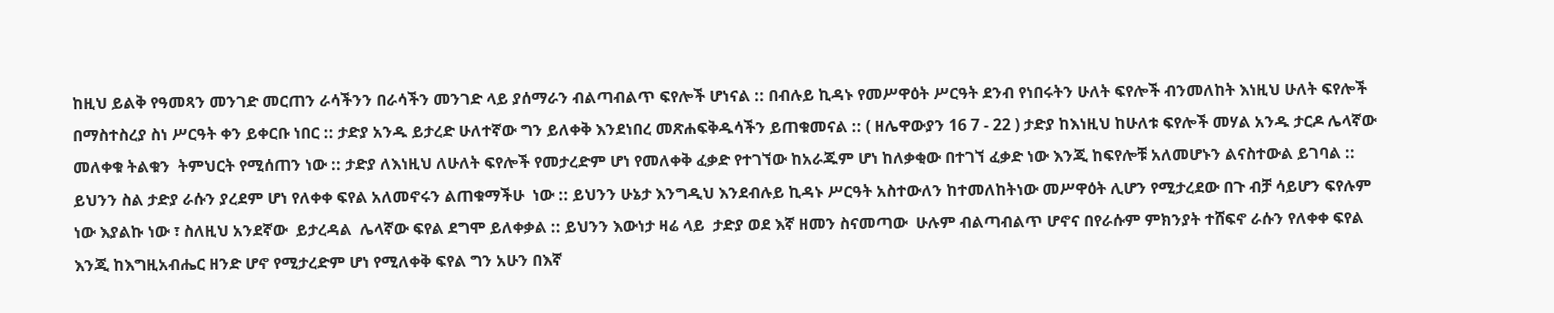ከዚህ ይልቅ የዓመጻን መንገድ መርጠን ራሳችንን በራሳችን መንገድ ላይ ያሰማራን ብልጣብልጥ ፍየሎች ሆነናል :: በብሉይ ኪዳኑ የመሥዋዕት ሥርዓት ደንብ የነበሩትን ሁለት ፍየሎች ብንመለከት እነዚህ ሁለት ፍየሎች በማስተስረያ ስነ ሥርዓት ቀን ይቀርቡ ነበር :: ታድያ አንዱ ይታረድ ሁለተኛው ግን ይለቀቅ እንደነበረ መጽሐፍቅዱሳችን ይጠቁመናል :: ( ዘሌዋውያን 16 7 - 22 ) ታድያ ከእነዚህ ከሁለቱ ፍየሎች መሃል አንዱ ታርዶ ሌላኛው መለቀቁ ትልቁን  ትምህርት የሚሰጠን ነው :: ታድያ ለእነዚህ ለሁለት ፍየሎች የመታረድም ሆነ የመለቀቅ ፈቃድ የተገኘው ከአራጁም ሆነ ከለቃቂው በተገኘ ፈቃድ ነው እንጂ ከፍየሎቹ አለመሆኑን ልናስተውል ይገባል :: ይህንን ስል ታድያ ራሱን ያረደም ሆነ የለቀቀ ፍየል አለመኖሩን ልጠቁማችሁ  ነው :: ይህንን ሁኔታ እንግዲህ እንደብሉይ ኪዳኑ ሥርዓት አስተውለን ከተመለከትነው መሥዋዕት ሊሆን የሚታረደው በጉ ብቻ ሳይሆን ፍየሉም ነው እያልኩ ነው ፣ ስለዚህ አንደኛው  ይታረዳል  ሌላኛው ፍየል ደግሞ ይለቀቃል :: ይህንን እውነታ ዛሬ ላይ  ታድያ ወደ እኛ ዘመን ስናመጣው  ሁሉም ብልጣብልጥ ሆኖና በየራሱም ምክንያት ተሸፍኖ ራሱን የለቀቀ ፍየል እንጂ ከእግዚአብሔር ዘንድ ሆኖ የሚታረድም ሆነ የሚለቀቅ ፍየል ግን አሁን በእኛ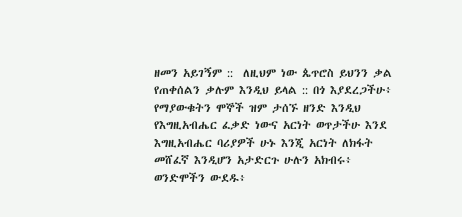ዘመን አይገኝም ::  ለዚህም ነው ጴጥሮስ ይህንን ቃል የጠቀሰልን ቃሉም እንዲህ ይላል :: በጎ እያደረጋችሁ፥ የማያውቁትን ሞኞች ዝም ታሰኙ ዘንድ እንዲህ የእግዚአብሔር ፈቃድ ነውና አርነት ወጥታችሁ እንደ እግዚአብሔር ባሪያዎች ሁኑ እንጂ አርነት ለክፋት መሸፈኛ እንዲሆን አታድርጉ ሁሉን አክብሩ፥ ወንድሞችን ውደዱ፥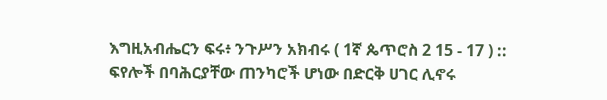እግዚአብሔርን ፍሩ፥ ንጉሥን አክብሩ ( 1ኛ ጴጥሮስ 2 15 - 17 ) :: ፍየሎች በባሕርያቸው ጠንካሮች ሆነው በድርቅ ሀገር ሊኖሩ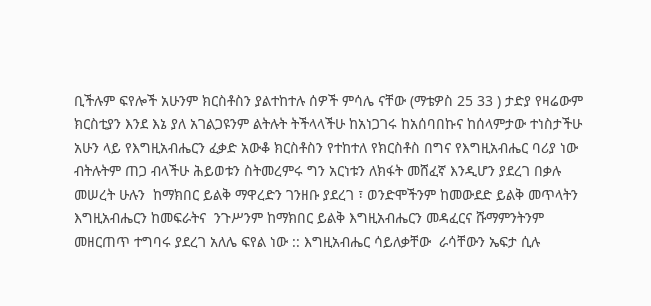ቢችሉም ፍየሎች አሁንም ክርስቶስን ያልተከተሉ ሰዎች ምሳሌ ናቸው (ማቴዎስ 25 33 ) ታድያ የዛሬውም ክርስቲያን እንደ እኔ ያለ አገልጋዩንም ልትሉት ትችላላችሁ ከአነጋገሩ ከአሰባበኩና ከሰላምታው ተነስታችሁ አሁን ላይ የእግዚአብሔርን ፈቃድ አውቆ ክርስቶስን የተከተለ የክርስቶስ በግና የእግዚአብሔር ባሪያ ነው ብትሉትም ጠጋ ብላችሁ ሕይወቱን ስትመረምሩ ግን አርነቱን ለክፋት መሸፈኛ እንዲሆን ያደረገ በቃሉ መሠረት ሁሉን  ከማክበር ይልቅ ማዋረድን ገንዘቡ ያደረገ ፣ ወንድሞችንም ከመውደድ ይልቅ መጥላትን እግዚአብሔርን ከመፍራትና  ንጉሥንም ከማክበር ይልቅ እግዚአብሔርን መዳፈርና ሹማምንትንም መዘርጠጥ ተግባሩ ያደረገ አለሌ ፍየል ነው :: እግዚአብሔር ሳይለቃቸው  ራሳቸውን ኤፍታ ሲሉ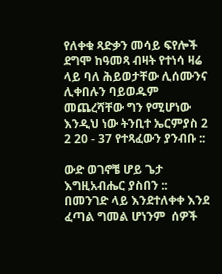የለቀቁ ጻድቃን መሳይ ፍየሎች ደግሞ ከዓመጻ ብዛት የተነሳ ዛሬ ላይ ባለ ሕይወታቸው ሊሰሙንና ሊቀበሉን ባይወዱም መጨረሻቸው ግን የሚሆነው እንዲህ ነው ትንቢተ ኤርምያስ 2 2 20 - 37 የተጻፈውን ያንብቡ ::

ውድ ወገኖቼ ሆይ ጌታ እግዚአብሔር ያስበን :: በመንገድ ላይ እንደተለቀቀ እንደ ፈጣል ግመል ሆነንም  ሰዎች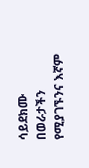ሳይደክሙ በወራታችን የሚያገኙንና እኛም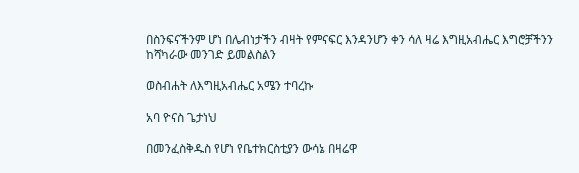በስንፍናችንም ሆነ በሌብነታችን ብዛት የምናፍር እንዳንሆን ቀን ሳለ ዛሬ እግዚአብሔር እግሮቻችንን ከሻካራው መንገድ ይመልስልን

ወስብሐት ለእግዚአብሔር አሜን ተባረኩ

አባ ዮናስ ጌታነህ

በመንፈስቅዱስ የሆነ የቤተክርስቲያን ውሳኔ በዛሬዋ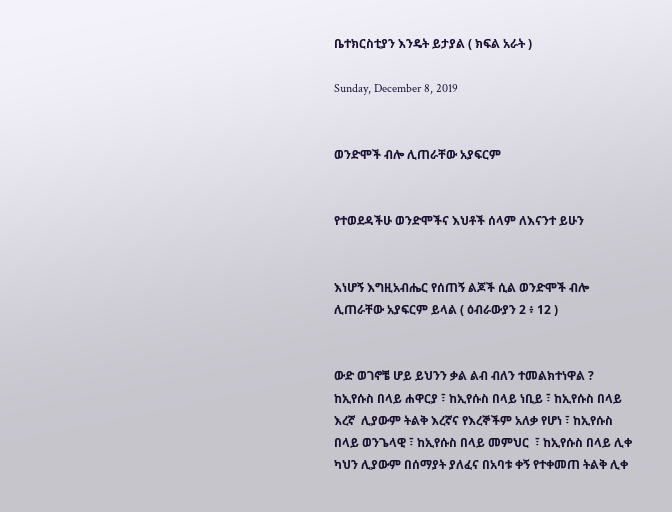ቤተክርስቲያን እንዴት ይታያል ( ክፍል አራት )

Sunday, December 8, 2019


ወንድሞች ብሎ ሊጠራቸው አያፍርም


የተወደዳችሁ ወንድሞችና እህቶች ሰላም ለእናንተ ይሁን


እነሆኝ እግዚአብሔር የሰጠኝ ልጆች ሲል ወንድሞች ብሎ ሊጠራቸው አያፍርም ይላል ( ዕብራውያን 2 ፥ 12 )


ውድ ወገኖቼ ሆይ ይህንን ቃል ልብ ብለን ተመልክተነዋል ? ከኢየሱስ በላይ ሐዋርያ ፣ ከኢየሱስ በላይ ነቢይ ፣ ከኢየሱስ በላይ እረኛ  ሊያውም ትልቅ እረኛና የእረኞችም አለቃ የሆነ ፣ ከኢየሱስ በላይ ወንጌላዊ ፣ ከኢየሱስ በላይ መምህር  ፣ ከኢየሱስ በላይ ሊቀ ካህን ሊያውም በሰማያት ያለፈና በአባቱ ቀኝ የተቀመጠ ትልቅ ሊቀ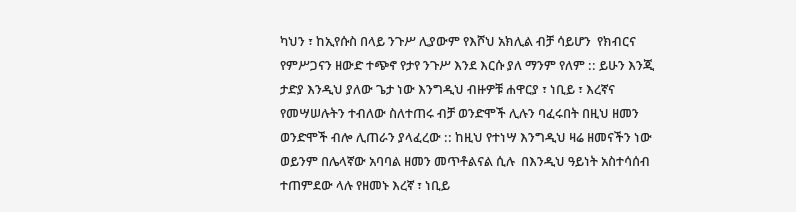ካህን ፣ ከኢየሱስ በላይ ንጉሥ ሊያውም የእሾህ አክሊል ብቻ ሳይሆን  የክብርና የምሥጋናን ዘውድ ተጭኖ የታየ ንጉሥ እንደ እርሱ ያለ ማንም የለም :: ይሁን እንጂ ታድያ እንዲህ ያለው ጌታ ነው እንግዲህ ብዙዎቹ ሐዋርያ ፣ ነቢይ ፣ እረኛና የመሣሠሉትን ተብለው ስለተጠሩ ብቻ ወንድሞች ሊሉን ባፈሩበት በዚህ ዘመን ወንድሞች ብሎ ሊጠራን ያላፈረው :: ከዚህ የተነሣ እንግዲህ ዛሬ ዘመናችን ነው ወይንም በሌላኛው አባባል ዘመን መጥቶልናል ሲሉ  በእንዲህ ዓይነት አስተሳሰብ ተጠምደው ላሉ የዘመኑ እረኛ ፣ ነቢይ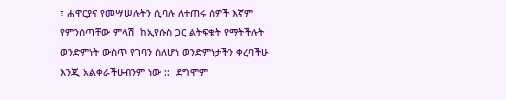፣ ሐዋርያና የመሣሠሉትን ሲባሉ ለተጠሩ ሰዎች እኛም የምንሰጣቸው ምላሽ  ከኢየሱስ ጋር ልትፍቁት የማትችሉት ወንድምነት ውስጥ የገባን ስለሆነ ወንድምነታችን ቀረባችሁ እንጂ አልቀራችሁብንም ነው ::  ደግሞም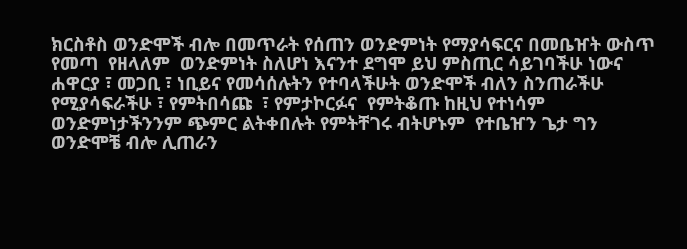ክርስቶስ ወንድሞች ብሎ በመጥራት የሰጠን ወንድምነት የማያሳፍርና በመቤዠት ውስጥ የመጣ  የዘላለም  ወንድምነት ስለሆነ እናንተ ደግሞ ይህ ምስጢር ሳይገባችሁ ነውና ሐዋርያ ፣ መጋቢ ፣ ነቢይና የመሳሰሉትን የተባላችሁት ወንድሞች ብለን ስንጠራችሁ የሚያሳፍራችሁ ፣ የምትበሳጩ  ፣ የምታኮርፉና  የምትቆጡ ከዚህ የተነሳም ወንድምነታችንንም ጭምር ልትቀበሉት የምትቸገሩ ብትሆኑም  የተቤዠን ጌታ ግን ወንድሞቼ ብሎ ሊጠራን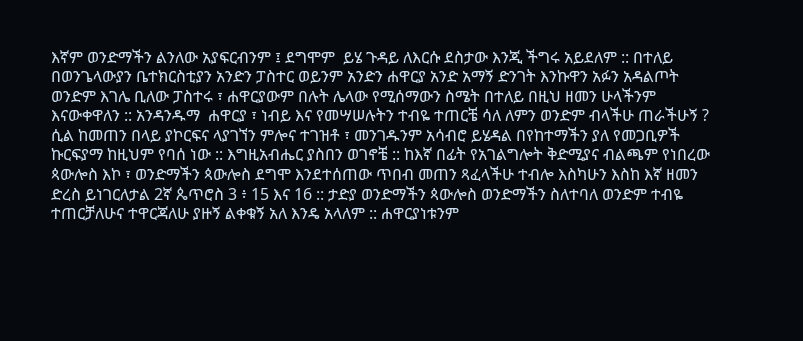እኛም ወንድማችን ልንለው አያፍርብንም ፤ ደግሞም  ይሄ ጉዳይ ለእርሱ ደስታው እንጂ ችግሩ አይደለም :: በተለይ በወንጌላውያን ቤተክርስቲያን አንድን ፓስተር ወይንም አንድን ሐዋርያ አንድ አማኝ ድንገት እንኩዋን አፉን አዳልጦት ወንድም እገሌ ቢለው ፓስተሩ ፣ ሐዋርያውም በሉት ሌላው የሚሰማውን ስሜት በተለይ በዚህ ዘመን ሁላችንም እናውቀዋለን :: አንዳንዱማ  ሐዋርያ ፣ ነብይ እና የመሣሠሉትን ተብዬ ተጠርቼ ሳለ ለምን ወንድም ብላችሁ ጠራችሁኝ ? ሲል ከመጠን በላይ ያኮርፍና ላያገኘን ምሎና ተገዝቶ ፣ መንገዱንም አሳብሮ ይሄዳል በየከተማችን ያለ የመጋቢዎች ኩርፍያማ ከዚህም የባሰ ነው :: እግዚአብሔር ያስበን ወገኖቼ :: ከእኛ በፊት የአገልግሎት ቅድሚያና ብልጫም የነበረው ጳውሎስ እኮ ፣ ወንድማችን ጳውሎስ ደግሞ እንደተሰጠው ጥበብ መጠን ጻፈላችሁ ተብሎ እስካሁን እስከ እኛ ዘመን ድረስ ይነገርለታል 2ኛ ጴጥሮስ 3 ፥ 15 እና 16 :: ታድያ ወንድማችን ጳውሎስ ወንድማችን ስለተባለ ወንድም ተብዬ ተጠርቻለሁና ተዋርጃለሁ ያዙኝ ልቀቁኝ አለ እንዴ አላለም :: ሐዋርያነቱንም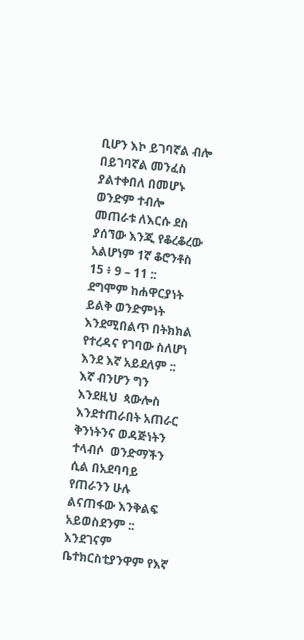ቢሆን እኮ ይገባኛል ብሎ በይገባኛል መንፈስ ያልተቀበለ በመሆኑ ወንድም ተብሎ መጠራቱ ለእርሱ ደስ ያሰኘው እንጂ የቆረቆረው አልሆነም 1ኛ ቆሮንቶስ 15 ፥ 9 – 11 ::  ደግሞም ከሐዋርያነት ይልቅ ወንድምነት እንደሚበልጥ በትክክል የተረዳና የገባው ስለሆነ እንደ እኛ አይደለም :: እኛ ብንሆን ግን እንደዚህ  ጳውሎስ እንደተጠራበት አጠራር ቅንነትንና ወዳጅነትን ተላብሶ  ወንድማችን ሲል በአደባባይ የጠራንን ሁሉ ልናጠፋው እንቅልፍ አይወስደንም :: እንደገናም ቤተክርስቲያንዋም የእኛ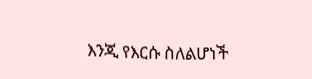እንጂ የእርሱ ስለልሆነች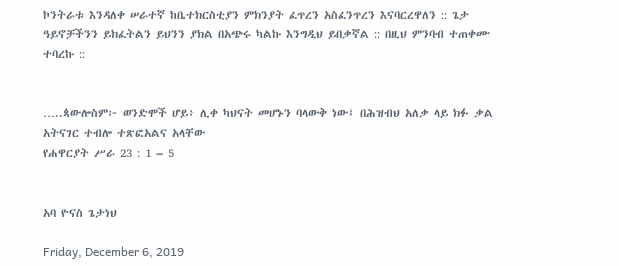ኮንትራቱ እንዳለቀ ሠራተኛ ከቤተክርስቲያን ምክንያት ፈጥረን አስፈንጥረን እናባርረዋለን :: ጌታ ዓይኖቻችንን ይክፈትልን ይህንን ያክል በአጭሩ ካልኩ እንግዲህ ይበቃኛል :: በዚህ ምንባብ ተጠቀሙ ተባረኩ ::


…..ጳውሎስም፦ ወንድሞች ሆይ፥ ሊቀ ካህናት መሆኑን ባላውቅ ነው፤ በሕዝብህ አለቃ ላይ ክፉ ቃል አትናገር ተብሎ ተጽፎአልና አላቸው
የሐዋርያት ሥራ 23 : 1 – 5


አባ ዮናስ ጌታነህ

Friday, December 6, 2019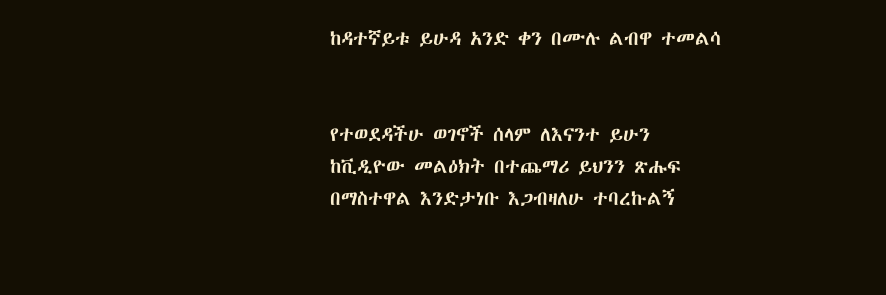ከዳተኛይቱ ይሁዳ አንድ ቀን በሙሉ ልብዋ ተመልሳ


የተወደዳችሁ ወገኖች ሰላም ለእናንተ ይሁን ከቪዲዮው መልዕክት በተጨማሪ ይህንን ጽሑፍ በማስተዋል እንድታነቡ እጋብዛለሁ ተባረኩልኝ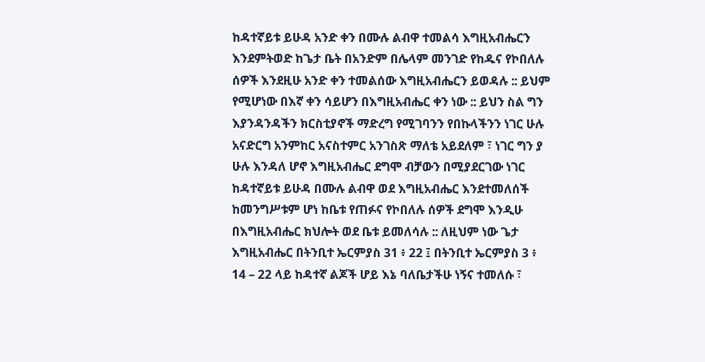ከዳተኛይቱ ይሁዳ አንድ ቀን በሙሉ ልብዋ ተመልሳ እግዚአብሔርን እንደምትወድ ከጌታ ቤት በአንድም በሌላም መንገድ የከዱና የኮበለሉ ሰዎች እንደዚሁ አንድ ቀን ተመልሰው እግዚአብሔርን ይወዳሉ :: ይህም የሚሆነው በእኛ ቀን ሳይሆን በእግዚአብሔር ቀን ነው :: ይህን ስል ግን እያንዳንዳችን ክርስቲያኖች ማድረግ የሚገባንን የበኩላችንን ነገር ሁሉ አናድርግ አንምከር አናስተምር አንገስጽ ማለቴ አይደለም ፣ ነገር ግን ያ ሁሉ እንዳለ ሆኖ እግዚአብሔር ደግሞ ብቻውን በሚያደርገው ነገር ከዳተኛይቱ ይሁዳ በሙሉ ልብዋ ወደ እግዚአብሔር እንደተመለሰች ከመንግሥቱም ሆነ ከቤቱ የጠፉና የኮበለሉ ሰዎች ደግሞ እንዲሁ በእግዚአብሔር ክህሎት ወደ ቤቱ ይመለሳሉ :: ለዚህም ነው ጌታ እግዚአብሔር በትንቢተ ኤርምያስ 31 ፥ 22 ፤ በትንቢተ ኤርምያስ 3 ፥ 14 – 22 ላይ ከዳተኛ ልጆች ሆይ እኔ ባለቤታችሁ ነኝና ተመለሱ ፣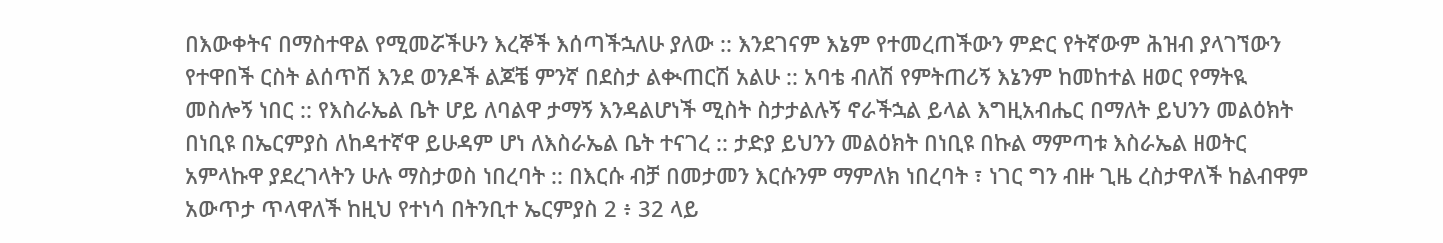በእውቀትና በማስተዋል የሚመሯችሁን እረኞች እሰጣችኋለሁ ያለው :: እንደገናም እኔም የተመረጠችውን ምድር የትኛውም ሕዝብ ያላገኘውን የተዋበች ርስት ልሰጥሽ እንደ ወንዶች ልጆቼ ምንኛ በደስታ ልቊጠርሽ አልሁ :: አባቴ ብለሽ የምትጠሪኝ እኔንም ከመከተል ዘወር የማትዪ መስሎኝ ነበር :: የእስራኤል ቤት ሆይ ለባልዋ ታማኝ እንዳልሆነች ሚስት ስታታልሉኝ ኖራችኋል ይላል እግዚአብሔር በማለት ይህንን መልዕክት በነቢዩ በኤርምያስ ለከዳተኛዋ ይሁዳም ሆነ ለእስራኤል ቤት ተናገረ :: ታድያ ይህንን መልዕክት በነቢዩ በኩል ማምጣቱ እስራኤል ዘወትር አምላኩዋ ያደረገላትን ሁሉ ማስታወስ ነበረባት :: በእርሱ ብቻ በመታመን እርሱንም ማምለክ ነበረባት ፣ ነገር ግን ብዙ ጊዜ ረስታዋለች ከልብዋም አውጥታ ጥላዋለች ከዚህ የተነሳ በትንቢተ ኤርምያስ 2 ፥ 32 ላይ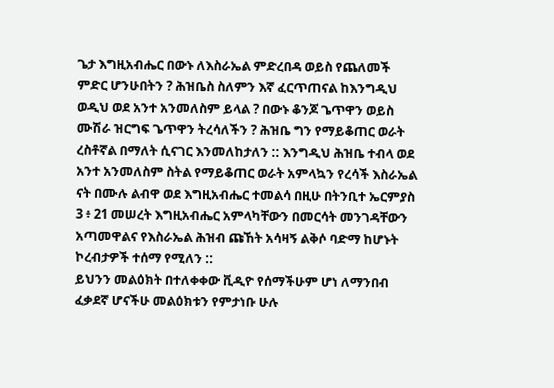ጌታ እግዚአብሔር በውኑ ለእስራኤል ምድረበዳ ወይስ የጨለመች ምድር ሆንሁበትን ? ሕዝቤስ ስለምን እኛ ፈርጥጠናል ከእንግዲህ ወዲህ ወደ አንተ አንመለስም ይላል ? በውኑ ቆንጆ ጌጥዋን ወይስ ሙሽራ ዝርግፍ ጌጥዋን ትረሳለችን ? ሕዝቤ ግን የማይቆጠር ወራት ረስቶኛል በማለት ሲናገር እንመለከታለን :: እንግዲህ ሕዝቤ ተብላ ወደ አንተ አንመለስም ስትል የማይቆጠር ወራት አምላኳን የረሳች እስራኤል ናት በሙሉ ልብዋ ወደ እግዚአብሔር ተመልሳ በዚሁ በትንቢተ ኤርምያስ 3 ፥ 21 መሠረት እግዚአብሔር አምላካቸውን በመርሳት መንገዳቸውን አጣመዋልና የእስራኤል ሕዝብ ጩኸት አሳዛኝ ልቅሶ ባድማ ከሆኑት ኮረብታዎች ተሰማ የሚለን ::
ይህንን መልዕክት በተለቀቀው ቪዲዮ የሰማችሁም ሆነ ለማንበብ ፈቃደኛ ሆናችሁ መልዕክቱን የምታነቡ ሁሉ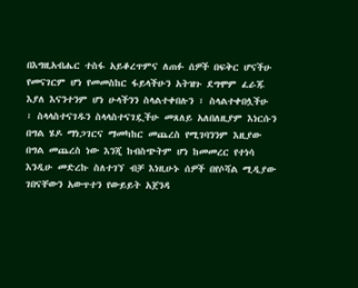በእግዚአብሔር ተስፋ አይቆረጥምና ለጠፉ ሰዎች በፍቅር ሆናችሁ የመናገርም ሆነ የመመስከር ፋይላችሁን አትዝጉ ደግሞም ፈራጁ እያለ እናንተንም ሆነ ሁላችንን ስላልተቀበሉን ፣ ስላልተቀበሏችሁ ፣ ስላላስተናገዱን ስላላስተናገዷችሁ መጸለይ አለበለዚያም እነርሱን በግል ሄዶ ማነጋገርና ማመካከር መጨረስ የሚገባንንም እዚያው በግል መጨረስ ነው እንጂ ከብስጭትም ሆነ ከመመረር የተነሳ እንዲሁ መድረኩ ስለተገኘ ብቻ እነዚሁኑ ሰዎች በየሶሻል ሚዲያው ገበናቸውን አውጥተን የውይይት አጀንዳ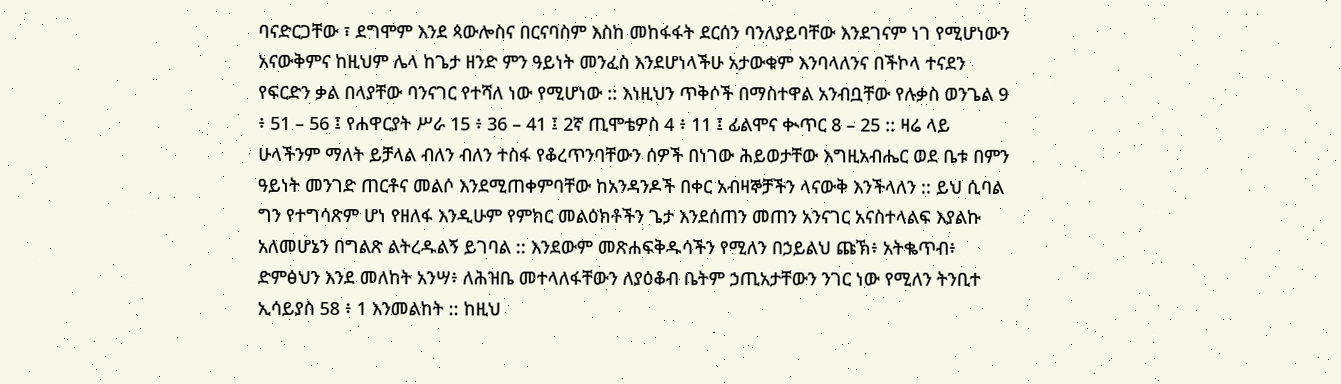ባናድርጋቸው ፣ ደግሞም እንደ ጳውሎስና በርናባስም እስከ መከፋፋት ደርሰን ባንለያይባቸው እንደገናም ነገ የሚሆነውን አናውቅምና ከዚህም ሌላ ከጌታ ዘንድ ምን ዓይነት መንፈስ እንደሆነላችሁ አታውቁም እንባላለንና በችኮላ ተናደን የፍርድን ቃል በላያቸው ባንናገር የተሻለ ነው የሚሆነው :: እነዚህን ጥቅሶች በማስተዋል አንብቧቸው የሉቃስ ወንጌል 9 ፥ 51 – 56 ፤ የሐዋርያት ሥራ 15 ፥ 36 – 41 ፤ 2ኛ ጢሞቴዎስ 4 ፥ 11 ፤ ፊልሞና ቊጥር 8 – 25 :: ዛሬ ላይ ሁላችንም ማለት ይቻላል ብለን ብለን ተስፋ የቆረጥንባቸውን ሰዎች በነገው ሕይወታቸው እግዚአብሔር ወደ ቤቱ በምን ዓይነት መንገድ ጠርቶና መልሶ እንደሚጠቀምባቸው ከአንዳንዶች በቀር አብዛኞቻችን ላናውቅ እንችላለን :: ይህ ሲባል ግን የተግሳጽም ሆነ የዘለፋ እንዲሁም የምክር መልዕክቶችን ጌታ እንደሰጠን መጠን አንናገር አናስተላልፍ እያልኩ አለመሆኔን በግልጽ ልትረዱልኝ ይገባል :: እንደውም መጽሐፍቅዱሳችን የሚለን በኃይልህ ጩኽ፥ አትቈጥብ፥ ድምፅህን እንደ መለከት አንሣ፥ ለሕዝቤ መተላለፋቸውን ለያዕቆብ ቤትም ኃጢአታቸውን ንገር ነው የሚለን ትንቢተ ኢሳይያስ 58 ፥ 1 እንመልከት :: ከዚህ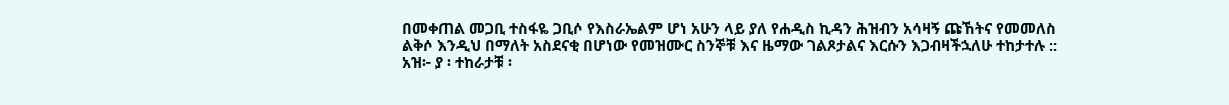በመቀጠል መጋቢ ተስፋዬ ጋቢሶ የእስራኤልም ሆነ አሁን ላይ ያለ የሐዲስ ኪዳን ሕዝብን አሳዛኝ ጩኸትና የመመለስ ልቅሶ እንዲህ በማለት አስደናቂ በሆነው የመዝሙር ስንኞቹ እና ዜማው ገልጾታልና እርሱን እጋብዛችኋለሁ ተከታተሉ ::
አዝ፦ ያ ፡ ተከራታቹ ፡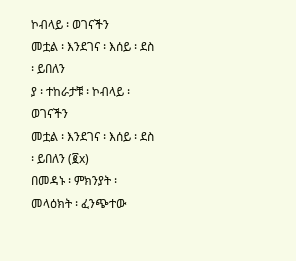ኮብላይ ፡ ወገናችን
መቷል ፡ እንደገና ፡ እሰይ ፡ ደስ ፡ ይበለን
ያ ፡ ተከራታቹ ፡ ኮብላይ ፡ ወገናችን
መቷል ፡ እንደገና ፡ እሰይ ፡ ደስ ፡ ይበለን (፪x)
በመዳኑ ፡ ምክንያት ፡ መላዕክት ፡ ፈንጭተው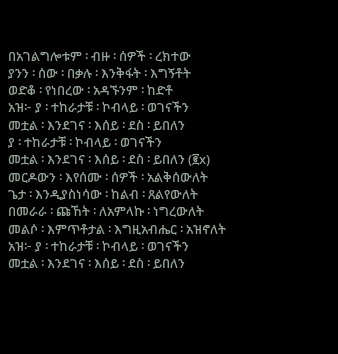በአገልግሎቱም ፡ ብዙ ፡ ሰዎች ፡ ረክተው
ያንን ፡ ሰው ፡ በቃሉ ፡ እንቅፋት ፡ እግኝቶት
ወድቆ ፡ የነበረው ፡ አዳኙንም ፡ ከድቶ
አዝ፦ ያ ፡ ተከራታቹ ፡ ኮብላይ ፡ ወገናችን
መቷል ፡ እንደገና ፡ እሰይ ፡ ደስ ፡ ይበለን
ያ ፡ ተከራታቹ ፡ ኮብላይ ፡ ወገናችን
መቷል ፡ እንደገና ፡ እሰይ ፡ ደስ ፡ ይበለን (፪x)
መርዶውን ፡ እየሰሙ ፡ ሰዎች ፡ አልቅሰውለት
ጌታ ፡ እንዲያስነሳው ፡ ከልብ ፡ ጸልየውለት
በመራራ ፡ ጩኸት ፡ ለአምላኩ ፡ ነግረውለት
መልሶ ፡ እምጥቶታል ፡ እግዚአብሔር ፡ አዝኖለት
አዝ፦ ያ ፡ ተከራታቹ ፡ ኮብላይ ፡ ወገናችን
መቷል ፡ እንደገና ፡ እሰይ ፡ ደስ ፡ ይበለን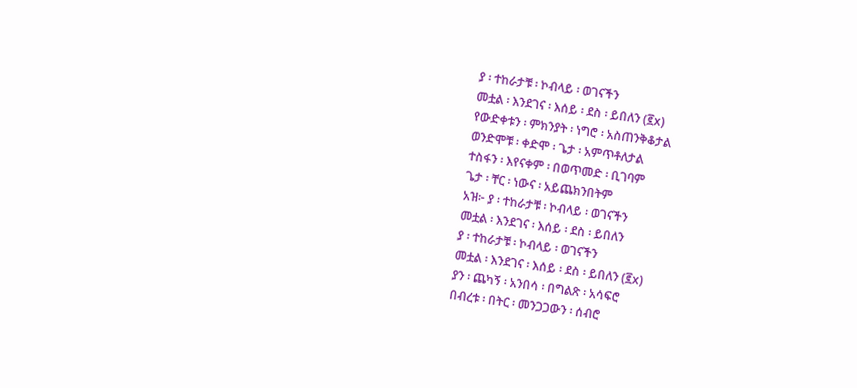ያ ፡ ተከራታቹ ፡ ኮብላይ ፡ ወገናችን
መቷል ፡ እንደገና ፡ እሰይ ፡ ደስ ፡ ይበለን (፪x)
የውድቀቱን ፡ ምክንያት ፡ ነግሮ ፡ አስጠንቅቆታል
ወንድሞቹ ፡ ቀድሞ ፡ ጌታ ፡ አምጥቶለታል
ተስፋን ፡ እየናቀም ፡ በወጥመድ ፡ ቢገባም
ጌታ ፡ ቸር ፡ ነውና ፡ አይጨክንበትም
አዝ፦ ያ ፡ ተከራታቹ ፡ ኮብላይ ፡ ወገናችን
መቷል ፡ እንደገና ፡ እሰይ ፡ ደስ ፡ ይበለን
ያ ፡ ተከራታቹ ፡ ኮብላይ ፡ ወገናችን
መቷል ፡ እንደገና ፡ እሰይ ፡ ደስ ፡ ይበለን (፪x)
ያን ፡ ጨካኝ ፡ አንበሳ ፡ በግልጽ ፡ አሳፍሮ
በብረቱ ፡ በትር ፡ መንጋጋውን ፡ ሰብሮ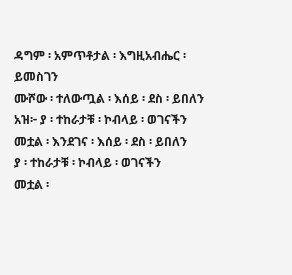ዳግም ፡ አምጥቶታል ፡ እግዚአብሔር ፡ ይመስገን
ሙሾው ፡ ተለውጧል ፡ እሰይ ፡ ደስ ፡ ይበለን
አዝ፦ ያ ፡ ተከራታቹ ፡ ኮብላይ ፡ ወገናችን
መቷል ፡ እንደገና ፡ እሰይ ፡ ደስ ፡ ይበለን
ያ ፡ ተከራታቹ ፡ ኮብላይ ፡ ወገናችን
መቷል ፡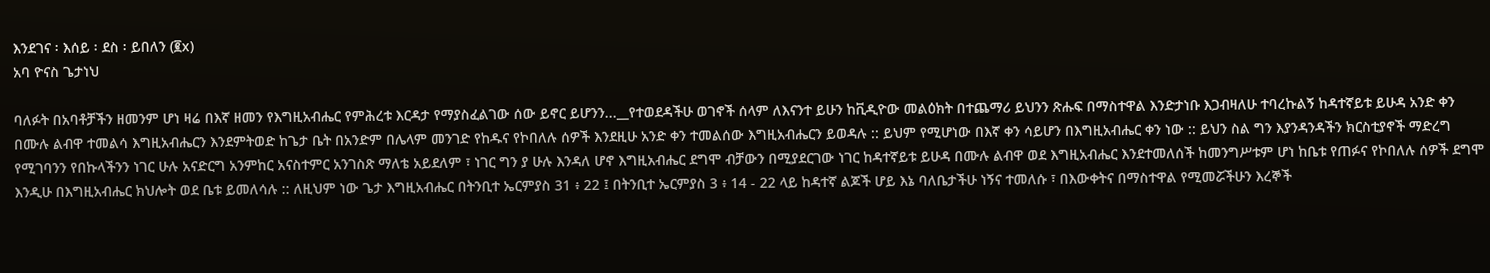እንደገና ፡ እሰይ ፡ ደስ ፡ ይበለን (፪x)
አባ ዮናስ ጌታነህ

ባለፉት በአባቶቻችን ዘመንም ሆነ ዛሬ በእኛ ዘመን የእግዚአብሔር የምሕረቱ እርዳታ የማያስፈልገው ሰው ይኖር ይሆንን...__የተወደዳችሁ ወገኖች ሰላም ለእናንተ ይሁን ከቪዲዮው መልዕክት በተጨማሪ ይህንን ጽሑፍ በማስተዋል እንድታነቡ እጋብዛለሁ ተባረኩልኝ ከዳተኛይቱ ይሁዳ አንድ ቀን በሙሉ ልብዋ ተመልሳ እግዚአብሔርን እንደምትወድ ከጌታ ቤት በአንድም በሌላም መንገድ የከዱና የኮበለሉ ሰዎች እንደዚሁ አንድ ቀን ተመልሰው እግዚአብሔርን ይወዳሉ :: ይህም የሚሆነው በእኛ ቀን ሳይሆን በእግዚአብሔር ቀን ነው :: ይህን ስል ግን እያንዳንዳችን ክርስቲያኖች ማድረግ የሚገባንን የበኩላችንን ነገር ሁሉ አናድርግ አንምከር አናስተምር አንገስጽ ማለቴ አይደለም ፣ ነገር ግን ያ ሁሉ እንዳለ ሆኖ እግዚአብሔር ደግሞ ብቻውን በሚያደርገው ነገር ከዳተኛይቱ ይሁዳ በሙሉ ልብዋ ወደ እግዚአብሔር እንደተመለሰች ከመንግሥቱም ሆነ ከቤቱ የጠፉና የኮበለሉ ሰዎች ደግሞ እንዲሁ በእግዚአብሔር ክህሎት ወደ ቤቱ ይመለሳሉ :: ለዚህም ነው ጌታ እግዚአብሔር በትንቢተ ኤርምያስ 31 ፥ 22 ፤ በትንቢተ ኤርምያስ 3 ፥ 14 - 22 ላይ ከዳተኛ ልጆች ሆይ እኔ ባለቤታችሁ ነኝና ተመለሱ ፣ በእውቀትና በማስተዋል የሚመሯችሁን እረኞች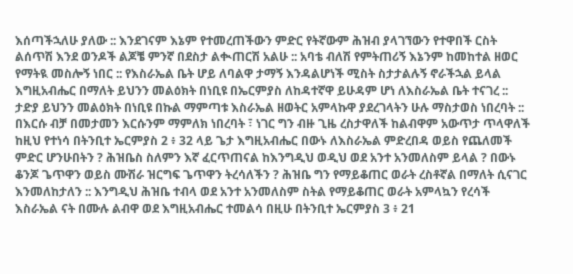እሰጣችኋለሁ ያለው :: እንደገናም እኔም የተመረጠችውን ምድር የትኛውም ሕዝብ ያላገኘውን የተዋበች ርስት ልሰጥሽ እንደ ወንዶች ልጆቼ ምንኛ በደስታ ልቊጠርሽ አልሁ :: አባቴ ብለሽ የምትጠሪኝ እኔንም ከመከተል ዘወር የማትዪ መስሎኝ ነበር :: የእስራኤል ቤት ሆይ ለባልዋ ታማኝ እንዳልሆነች ሚስት ስታታልሉኝ ኖራችኋል ይላል እግዚአብሔር በማለት ይህንን መልዕክት በነቢዩ በኤርምያስ ለከዳተኛዋ ይሁዳም ሆነ ለእስራኤል ቤት ተናገረ :: ታድያ ይህንን መልዕክት በነቢዩ በኩል ማምጣቱ እስራኤል ዘወትር አምላኩዋ ያደረገላትን ሁሉ ማስታወስ ነበረባት :: በእርሱ ብቻ በመታመን እርሱንም ማምለክ ነበረባት ፣ ነገር ግን ብዙ ጊዜ ረስታዋለች ከልብዋም አውጥታ ጥላዋለች ከዚህ የተነሳ በትንቢተ ኤርምያስ 2 ፥ 32 ላይ ጌታ እግዚአብሔር በውኑ ለእስራኤል ምድረበዳ ወይስ የጨለመች ምድር ሆንሁበትን ? ሕዝቤስ ስለምን እኛ ፈርጥጠናል ከእንግዲህ ወዲህ ወደ አንተ አንመለስም ይላል ? በውኑ ቆንጆ ጌጥዋን ወይስ ሙሽራ ዝርግፍ ጌጥዋን ትረሳለችን ? ሕዝቤ ግን የማይቆጠር ወራት ረስቶኛል በማለት ሲናገር እንመለከታለን :: እንግዲህ ሕዝቤ ተብላ ወደ አንተ አንመለስም ስትል የማይቆጠር ወራት አምላኳን የረሳች እስራኤል ናት በሙሉ ልብዋ ወደ እግዚአብሔር ተመልሳ በዚሁ በትንቢተ ኤርምያስ 3 ፥ 21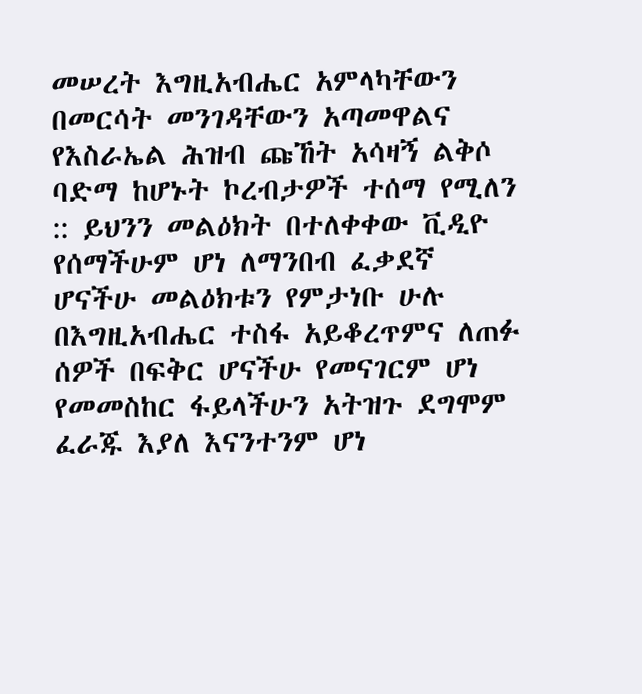መሠረት እግዚአብሔር አምላካቸውን በመርሳት መንገዳቸውን አጣመዋልና የእስራኤል ሕዝብ ጩኸት አሳዛኝ ልቅሶ ባድማ ከሆኑት ኮረብታዎች ተሰማ የሚለን :: ይህንን መልዕክት በተለቀቀው ቪዲዮ የሰማችሁም ሆነ ለማንበብ ፈቃደኛ ሆናችሁ መልዕክቱን የምታነቡ ሁሉ በእግዚአብሔር ተስፋ አይቆረጥምና ለጠፉ ሰዎች በፍቅር ሆናችሁ የመናገርም ሆነ የመመስከር ፋይላችሁን አትዝጉ ደግሞም ፈራጁ እያለ እናንተንም ሆነ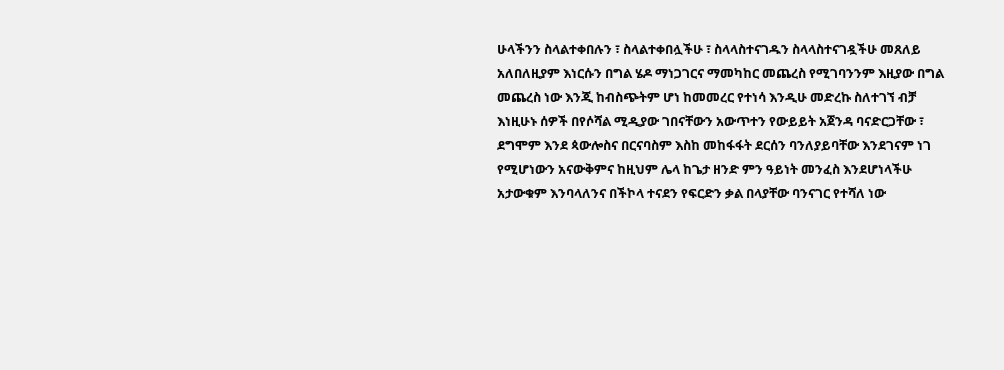ሁላችንን ስላልተቀበሉን ፣ ስላልተቀበሏችሁ ፣ ስላላስተናገዱን ስላላስተናገዷችሁ መጸለይ አለበለዚያም እነርሱን በግል ሄዶ ማነጋገርና ማመካከር መጨረስ የሚገባንንም እዚያው በግል መጨረስ ነው እንጂ ከብስጭትም ሆነ ከመመረር የተነሳ እንዲሁ መድረኩ ስለተገኘ ብቻ እነዚሁኑ ሰዎች በየሶሻል ሚዲያው ገበናቸውን አውጥተን የውይይት አጀንዳ ባናድርጋቸው ፣ ደግሞም እንደ ጳውሎስና በርናባስም እስከ መከፋፋት ደርሰን ባንለያይባቸው እንደገናም ነገ የሚሆነውን አናውቅምና ከዚህም ሌላ ከጌታ ዘንድ ምን ዓይነት መንፈስ እንደሆነላችሁ አታውቁም እንባላለንና በችኮላ ተናደን የፍርድን ቃል በላያቸው ባንናገር የተሻለ ነው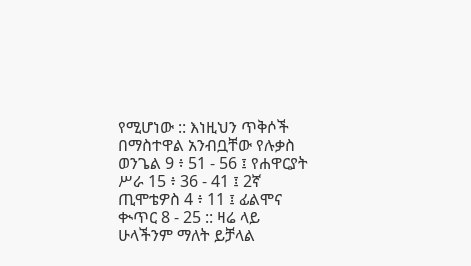የሚሆነው :: እነዚህን ጥቅሶች በማስተዋል አንብቧቸው የሉቃስ ወንጌል 9 ፥ 51 - 56 ፤ የሐዋርያት ሥራ 15 ፥ 36 - 41 ፤ 2ኛ ጢሞቴዎስ 4 ፥ 11 ፤ ፊልሞና ቊጥር 8 - 25 :: ዛሬ ላይ ሁላችንም ማለት ይቻላል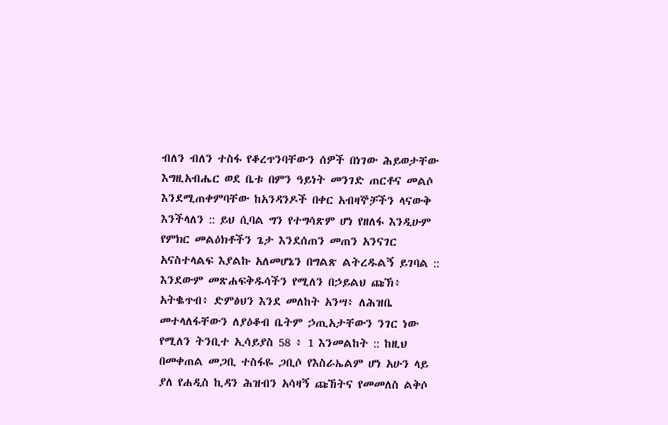ብለን ብለን ተስፋ የቆረጥንባቸውን ሰዎች በነገው ሕይወታቸው እግዚአብሔር ወደ ቤቱ በምን ዓይነት መንገድ ጠርቶና መልሶ እንደሚጠቀምባቸው ከአንዳንዶች በቀር አብዛኞቻችን ላናውቅ እንችላለን :: ይህ ሲባል ግን የተግሳጽም ሆነ የዘለፋ እንዲሁም የምክር መልዕክቶችን ጌታ እንደሰጠን መጠን አንናገር አናስተላልፍ እያልኩ አለመሆኔን በግልጽ ልትረዱልኝ ይገባል :: እንደውም መጽሐፍቅዱሳችን የሚለን በኃይልህ ጩኽ፥ አትቈጥብ፥ ድምፅህን እንደ መለከት አንሣ፥ ለሕዝቤ መተላለፋቸውን ለያዕቆብ ቤትም ኃጢአታቸውን ንገር ነው የሚለን ትንቢተ ኢሳይያስ 58 ፥ 1 እንመልከት :: ከዚህ በመቀጠል መጋቢ ተስፋዬ ጋቢሶ የእስራኤልም ሆነ አሁን ላይ ያለ የሐዲስ ኪዳን ሕዝብን አሳዛኝ ጩኸትና የመመለስ ልቅሶ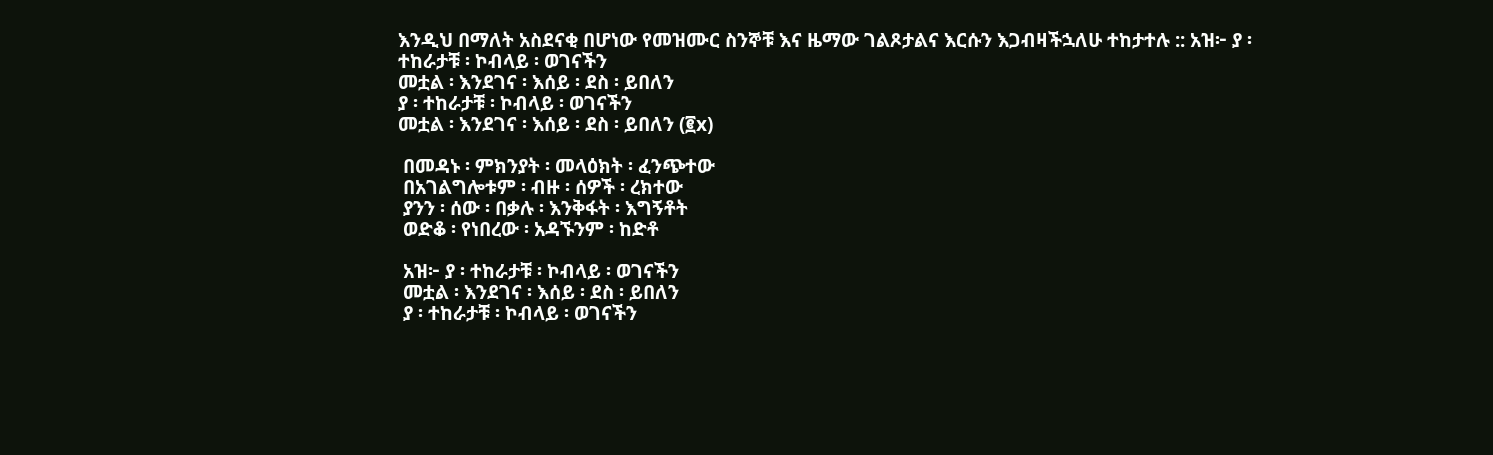እንዲህ በማለት አስደናቂ በሆነው የመዝሙር ስንኞቹ እና ዜማው ገልጾታልና እርሱን እጋብዛችኋለሁ ተከታተሉ :: አዝ፦ ያ ፡ ተከራታቹ ፡ ኮብላይ ፡ ወገናችን
መቷል ፡ እንደገና ፡ እሰይ ፡ ደስ ፡ ይበለን
ያ ፡ ተከራታቹ ፡ ኮብላይ ፡ ወገናችን
መቷል ፡ እንደገና ፡ እሰይ ፡ ደስ ፡ ይበለን (፪x)

 በመዳኑ ፡ ምክንያት ፡ መላዕክት ፡ ፈንጭተው
 በአገልግሎቱም ፡ ብዙ ፡ ሰዎች ፡ ረክተው
 ያንን ፡ ሰው ፡ በቃሉ ፡ እንቅፋት ፡ እግኝቶት
 ወድቆ ፡ የነበረው ፡ አዳኙንም ፡ ከድቶ

 አዝ፦ ያ ፡ ተከራታቹ ፡ ኮብላይ ፡ ወገናችን
 መቷል ፡ እንደገና ፡ እሰይ ፡ ደስ ፡ ይበለን
 ያ ፡ ተከራታቹ ፡ ኮብላይ ፡ ወገናችን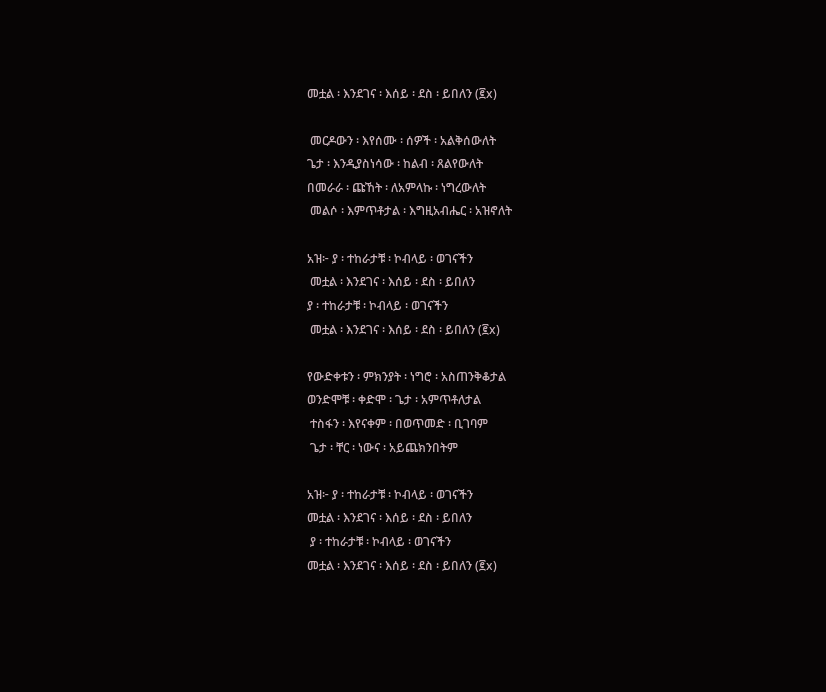መቷል ፡ እንደገና ፡ እሰይ ፡ ደስ ፡ ይበለን (፪x)

 መርዶውን ፡ እየሰሙ ፡ ሰዎች ፡ አልቅሰውለት
ጌታ ፡ እንዲያስነሳው ፡ ከልብ ፡ ጸልየውለት
በመራራ ፡ ጩኸት ፡ ለአምላኩ ፡ ነግረውለት
 መልሶ ፡ እምጥቶታል ፡ እግዚአብሔር ፡ አዝኖለት

አዝ፦ ያ ፡ ተከራታቹ ፡ ኮብላይ ፡ ወገናችን
 መቷል ፡ እንደገና ፡ እሰይ ፡ ደስ ፡ ይበለን
ያ ፡ ተከራታቹ ፡ ኮብላይ ፡ ወገናችን
 መቷል ፡ እንደገና ፡ እሰይ ፡ ደስ ፡ ይበለን (፪x)

የውድቀቱን ፡ ምክንያት ፡ ነግሮ ፡ አስጠንቅቆታል
ወንድሞቹ ፡ ቀድሞ ፡ ጌታ ፡ አምጥቶለታል
 ተስፋን ፡ እየናቀም ፡ በወጥመድ ፡ ቢገባም
 ጌታ ፡ ቸር ፡ ነውና ፡ አይጨክንበትም

አዝ፦ ያ ፡ ተከራታቹ ፡ ኮብላይ ፡ ወገናችን
መቷል ፡ እንደገና ፡ እሰይ ፡ ደስ ፡ ይበለን
 ያ ፡ ተከራታቹ ፡ ኮብላይ ፡ ወገናችን
መቷል ፡ እንደገና ፡ እሰይ ፡ ደስ ፡ ይበለን (፪x)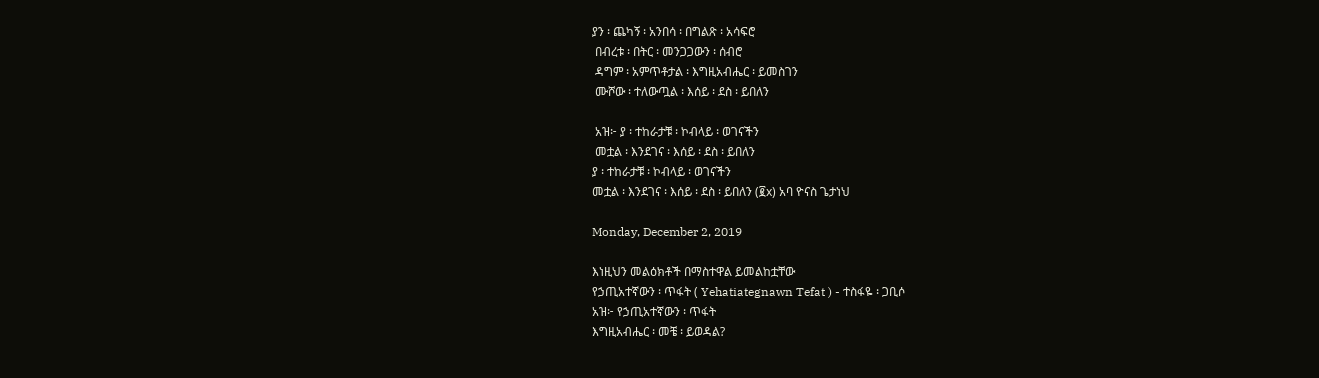ያን ፡ ጨካኝ ፡ አንበሳ ፡ በግልጽ ፡ አሳፍሮ
 በብረቱ ፡ በትር ፡ መንጋጋውን ፡ ሰብሮ
 ዳግም ፡ አምጥቶታል ፡ እግዚአብሔር ፡ ይመስገን
 ሙሾው ፡ ተለውጧል ፡ እሰይ ፡ ደስ ፡ ይበለን

 አዝ፦ ያ ፡ ተከራታቹ ፡ ኮብላይ ፡ ወገናችን
 መቷል ፡ እንደገና ፡ እሰይ ፡ ደስ ፡ ይበለን
ያ ፡ ተከራታቹ ፡ ኮብላይ ፡ ወገናችን
መቷል ፡ እንደገና ፡ እሰይ ፡ ደስ ፡ ይበለን (፪x) አባ ዮናስ ጌታነህ

Monday, December 2, 2019

እነዚህን መልዕክቶች በማስተዋል ይመልከቷቸው
የኃጢአተኛውን ፡ ጥፋት ( Yehatiategnawn Tefat ) - ተስፋዬ ፡ ጋቢሶ
አዝ፦ የኃጢአተኛውን ፡ ጥፋት
እግዚአብሔር ፡ መቼ ፡ ይወዳል?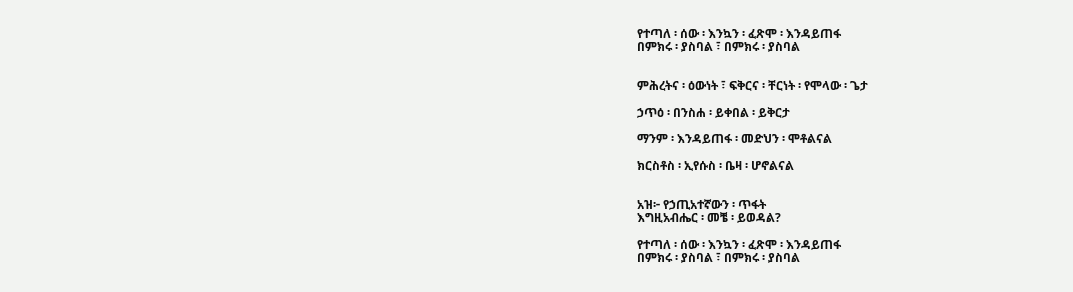የተጣለ ፡ ሰው ፡ እንኳን ፡ ፈጽሞ ፡ እንዳይጠፋ
በምክሩ ፡ ያስባል ፣ በምክሩ ፡ ያስባል


ምሕረትና ፡ ዕውነት ፣ ፍቅርና ፡ ቸርነት ፡ የሞላው ፡ ጌታ

ኃጥዕ ፡ በንስሐ ፡ ይቀበል ፡ ይቅርታ

ማንም ፡ እንዳይጠፋ ፡ መድህን ፡ ሞቶልናል

ክርስቶስ ፡ ኢየሱስ ፡ ቤዛ ፡ ሆኖልናል


አዝ፦ የኃጢአተኛውን ፡ ጥፋት
እግዚአብሔር ፡ መቼ ፡ ይወዳል?

የተጣለ ፡ ሰው ፡ እንኳን ፡ ፈጽሞ ፡ እንዳይጠፋ
በምክሩ ፡ ያስባል ፣ በምክሩ ፡ ያስባል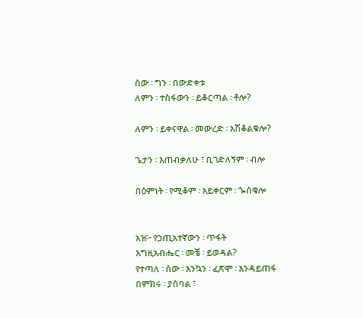ሰው ፡ ግን ፡ በውድቀቱ
ለምን ፡ ተስፋውን ፡ ይቆርጣል ፡ ቶሎ?

ለምን ፡ ይቀናዋል ፡ መውረድ ፡ አሽቆልቁሎ?

ጌታን ፡ እጠብቃለሁ ፣ ቢገድለኝም ፡ ብሎ

በዕምነት ፡ የሚቆም ፡ አይቀርም ፡ ጐስቁሎ


አዝ፦ የኃጢአተኛውን ፡ ጥፋት
እግዚአብሔር ፡ መቼ ፡ ይወዳል?
የተጣለ ፡ ሰው ፡ እንኳን ፡ ፈጽሞ ፡ እንዳይጠፋ
በምክሩ ፡ ያስባል ፣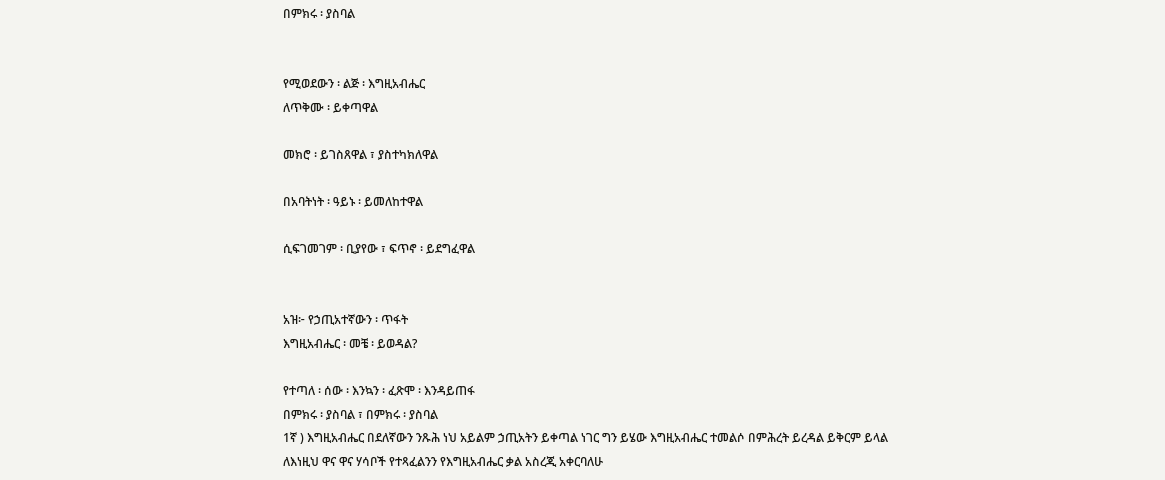በምክሩ ፡ ያስባል


የሚወደውን ፡ ልጅ ፡ እግዚአብሔር
ለጥቅሙ ፡ ይቀጣዋል

መክሮ ፡ ይገስጸዋል ፣ ያስተካክለዋል

በአባትነት ፡ ዓይኑ ፡ ይመለከተዋል

ሲፍገመገም ፡ ቢያየው ፣ ፍጥኖ ፡ ይደግፈዋል


አዝ፦ የኃጢአተኛውን ፡ ጥፋት
እግዚአብሔር ፡ መቼ ፡ ይወዳል?

የተጣለ ፡ ሰው ፡ እንኳን ፡ ፈጽሞ ፡ እንዳይጠፋ
በምክሩ ፡ ያስባል ፣ በምክሩ ፡ ያስባል
1ኛ ) እግዚአብሔር በደለኛውን ንጹሕ ነህ አይልም ኃጢአትን ይቀጣል ነገር ግን ይሄው እግዚአብሔር ተመልሶ በምሕረት ይረዳል ይቅርም ይላል
ለእነዚህ ዋና ዋና ሃሳቦች የተጻፈልንን የእግዚአብሔር ቃል አስረጂ አቀርባለሁ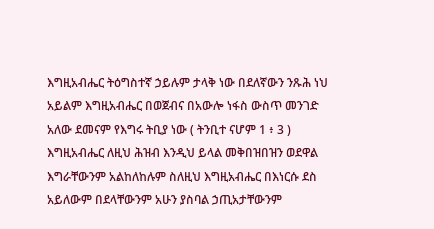እግዚአብሔር ትዕግስተኛ ኃይሉም ታላቅ ነው በደለኛውን ንጹሕ ነህ አይልም እግዚአብሔር በወጀብና በአውሎ ነፋስ ውስጥ መንገድ አለው ደመናም የእግሩ ትቢያ ነው ( ትንቢተ ናሆም 1 ፥ 3 )
እግዚአብሔር ለዚህ ሕዝብ እንዲህ ይላል መቅበዝበዝን ወደዋል እግራቸውንም አልከለከሉም ስለዚህ እግዚአብሔር በእነርሱ ደስ አይለውም በደላቸውንም አሁን ያስባል ኃጢአታቸውንም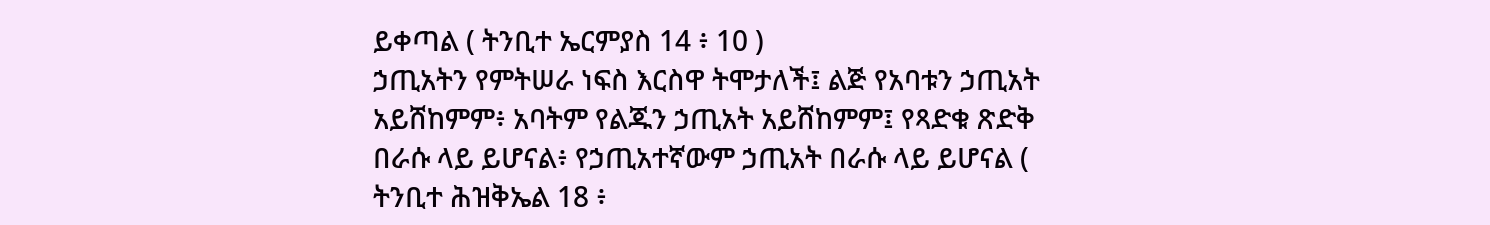ይቀጣል ( ትንቢተ ኤርምያስ 14 ፥ 10 )
ኃጢአትን የምትሠራ ነፍስ እርስዋ ትሞታለች፤ ልጅ የአባቱን ኃጢአት አይሸከምም፥ አባትም የልጁን ኃጢአት አይሸከምም፤ የጻድቁ ጽድቅ በራሱ ላይ ይሆናል፥ የኃጢአተኛውም ኃጢአት በራሱ ላይ ይሆናል ( ትንቢተ ሕዝቅኤል 18 ፥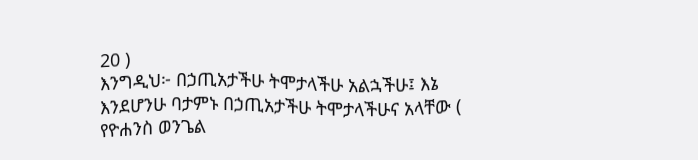20 )
እንግዲህ፦ በኃጢአታችሁ ትሞታላችሁ አልኋችሁ፤ እኔ እንደሆንሁ ባታምኑ በኃጢአታችሁ ትሞታላችሁና አላቸው ( የዮሐንስ ወንጌል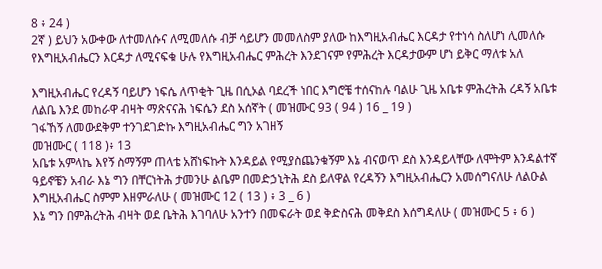8 ፥ 24 )
2ኛ ) ይህን አውቀው ለተመለሱና ለሚመለሱ ብቻ ሳይሆን መመለስም ያለው ከእግዚአብሔር እርዳታ የተነሳ ስለሆነ ሊመለሱ የእግዚአብሔርን እርዳታ ለሚናፍቁ ሁሉ የእግዚአብሔር ምሕረት እንደገናም የምሕረት እርዳታውም ሆነ ይቅር ማለቱ አለ

እግዚአብሔር የረዳኝ ባይሆን ነፍሴ ለጥቂት ጊዜ በሲኦል ባደረች ነበር እግሮቼ ተሰናከሉ ባልሁ ጊዜ አቤቱ ምሕረትሕ ረዳኝ አቤቱ ለልቤ እንደ መከራዋ ብዛት ማጽናናሕ ነፍሴን ደስ አሰኛት ( መዝሙር 93 ( 94 ) 16 _ 19 )
ገፋኸኝ ለመውደቅም ተንገደገድኩ እግዚአብሔር ግን አገዘኝ
መዝሙር ( 118 )፥ 13
አቤቱ አምላኬ እየኝ ስማኝም ጠላቴ አሸነፍኩት እንዳይል የሚያስጨንቁኝም እኔ ብናወጥ ደስ እንዳይላቸው ለሞትም እንዳልተኛ ዓይኖቼን አብራ እኔ ግን በቸርነትሕ ታመንሁ ልቤም በመድኃኒትሕ ደስ ይለዋል የረዳኝን እግዚአብሔርን አመሰግናለሁ ለልዑል እግዚአብሔር ስምም እዘምራለሁ ( መዝሙር 12 ( 13 ) ፥ 3 _ 6 )
እኔ ግን በምሕረትሕ ብዛት ወደ ቤትሕ እገባለሁ አንተን በመፍራት ወደ ቅድስናሕ መቅደስ እሰግዳለሁ ( መዝሙር 5 ፥ 6 )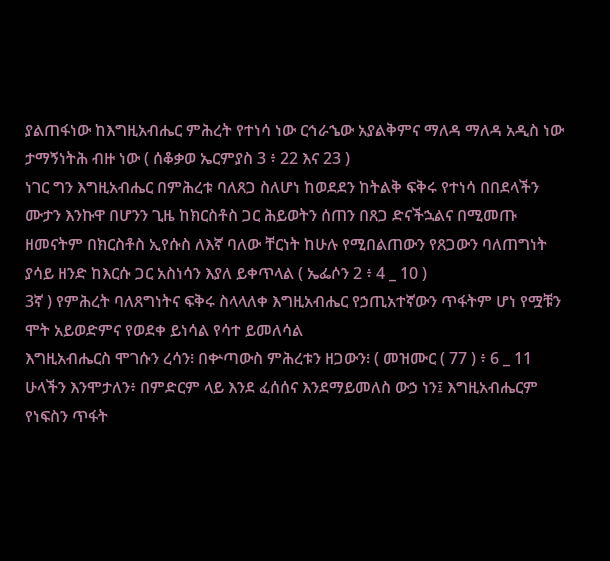ያልጠፋነው ከእግዚአብሔር ምሕረት የተነሳ ነው ርኅራኄው አያልቅምና ማለዳ ማለዳ አዲስ ነው ታማኝነትሕ ብዙ ነው ( ሰቆቃወ ኤርምያስ 3 ፥ 22 እና 23 )
ነገር ግን እግዚአብሔር በምሕረቱ ባለጸጋ ስለሆነ ከወደደን ከትልቅ ፍቅሩ የተነሳ በበደላችን ሙታን እንኩዋ በሆንን ጊዜ ከክርስቶስ ጋር ሕይወትን ሰጠን በጸጋ ድናችኋልና በሚመጡ ዘመናትም በክርስቶስ ኢየሱስ ለእኛ ባለው ቸርነት ከሁሉ የሚበልጠውን የጸጋውን ባለጠግነት ያሳይ ዘንድ ከእርሱ ጋር አስነሳን እያለ ይቀጥላል ( ኤፌሶን 2 ፥ 4 _ 10 )
3ኛ ) የምሕረት ባለጸግነትና ፍቅሩ ስላላለቀ እግዚአብሔር የኃጢአተኛውን ጥፋትም ሆነ የሟቹን ሞት አይወድምና የወደቀ ይነሳል የሳተ ይመለሳል
እግዚአብሔርስ ሞገሱን ረሳን፧ በቍጣውስ ምሕረቱን ዘጋውን፧ ( መዝሙር ( 77 ) ፥ 6 _ 11
ሁላችን እንሞታለን፥ በምድርም ላይ እንደ ፈሰሰና እንደማይመለስ ውኃ ነን፤ እግዚአብሔርም የነፍስን ጥፋት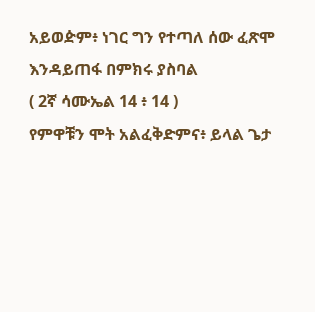አይወዽም፥ ነገር ግን የተጣለ ሰው ፈጽሞ እንዳይጠፋ በምክሩ ያስባል
( 2ኛ ሳሙኤል 14 ፥ 14 )
የምዋቹን ሞት አልፈቅድምና፥ ይላል ጌታ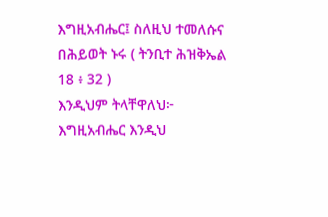እግዚአብሔር፤ ስለዚህ ተመለሱና በሕይወት ኑሩ ( ትንቢተ ሕዝቅኤል 18 ፥ 32 )
እንዲህም ትላቸዋለህ፦ እግዚአብሔር እንዲህ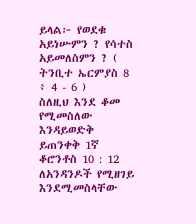ይላል፦ የወደቁ አይነሡምን ? የሳተስ አይመለስምን ? ( ትንቢተ ኤርምያስ 8 ፥ 4 - 6 )
ስለዚህ እንደ ቆመ የሚመስለው እንዳይወድቅ ይጠንቀቅ 1ኛ ቆሮንቶስ 10 : 12
ለአንዳንዶች የሚዘገይ እንደሚመስላቸው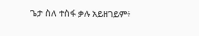ጌታ ስለ ተስፋ ቃሉ አይዘገይም፥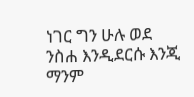ነገር ግን ሁሉ ወደ ንስሐ እንዲደርሱ እንጂ ማንም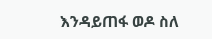እንዳይጠፋ ወዶ ስለ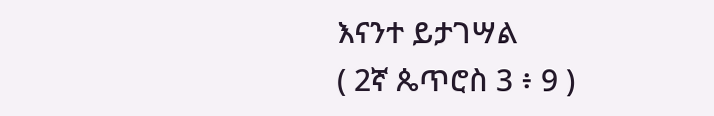እናንተ ይታገሣል
( 2ኛ ጴጥሮስ 3 ፥ 9 )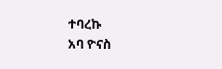ተባረኩ
አባ ዮናስ